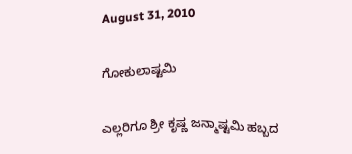August 31, 2010

ಗೋಕುಲಾಷ್ಟಮಿ

ಎಲ್ಲರಿಗೂ ಶ್ರೀ ಕೃಷ್ಣ ಜನ್ಮಾಷ್ಟಮಿ ಹಬ್ಬದ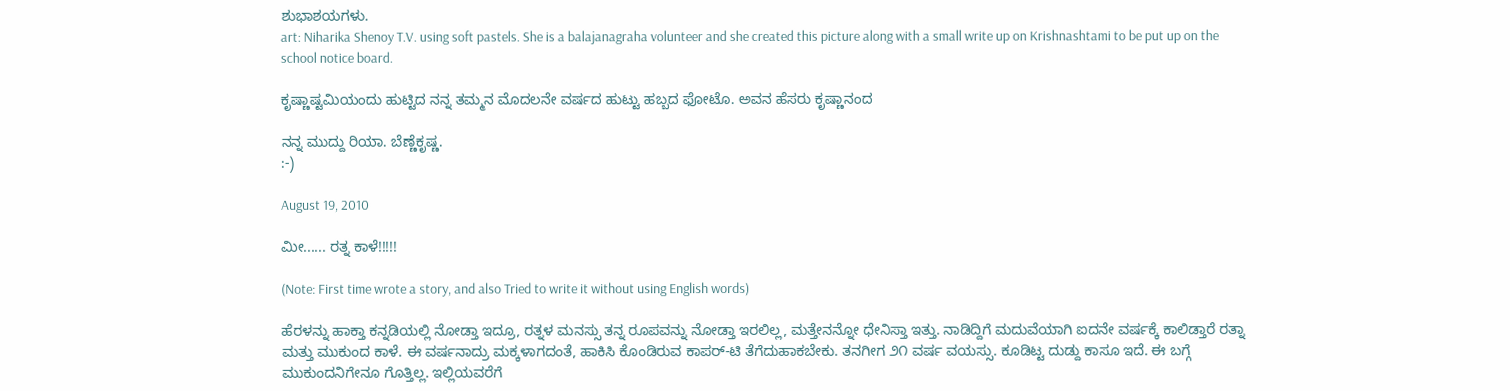ಶುಭಾಶಯಗಳು.
art: Niharika Shenoy T.V. using soft pastels. She is a balajanagraha volunteer and she created this picture along with a small write up on Krishnashtami to be put up on the school notice board.

ಕೃಷ್ಣಾಷ್ಟಮಿಯಂದು ಹುಟ್ಟಿದ ನನ್ನ ತಮ್ಮನ ಮೊದಲನೇ ವರ್ಷದ ಹುಟ್ಟು ಹಬ್ಬದ ಫೋಟೊ. ಅವನ ಹೆಸರು ಕೃಷ್ಣಾನಂದ

ನನ್ನ ಮುದ್ದು ರಿಯಾ. ಬೆಣ್ಣೆಕೃಷ್ಣ.
:-)

August 19, 2010

ಮೀ...... ರತ್ನ ಕಾಳೆ!!!!!

(Note: First time wrote a story, and also Tried to write it without using English words)

ಹೆರಳನ್ನು ಹಾಕ್ತಾ ಕನ್ನಡಿಯಲ್ಲಿ ನೋಡ್ತಾ ಇದ್ರೂ, ರತ್ನಳ ಮನಸ್ಸು ತನ್ನ ರೂಪವನ್ನು ನೋಡ್ತಾ ಇರಲಿಲ್ಲ, ಮತ್ತೇನನ್ನೋ ಧೇನಿಸ್ತಾ ಇತ್ತು. ನಾಡಿದ್ದಿಗೆ ಮದುವೆಯಾಗಿ ಐದನೇ ವರ್ಷಕ್ಕೆ ಕಾಲಿಡ್ತಾರೆ ರತ್ನಾ ಮತ್ತು ಮುಕುಂದ ಕಾಳೆ. ಈ ವರ್ಷನಾದ್ರು ಮಕ್ಕಳಾಗದಂತೆ, ಹಾಕಿಸಿ ಕೊಂಡಿರುವ ಕಾಪರ್-ಟಿ ತೆಗೆದುಹಾಕಬೇಕು. ತನಗೀಗ ೨೧ ವರ್ಷ ವಯಸ್ಸು. ಕೂಡಿಟ್ಟ ದುಡ್ದು ಕಾಸೂ ಇದೆ. ಈ ಬಗ್ಗೆ ಮುಕುಂದನಿಗೇನೂ ಗೊತ್ತಿಲ್ಲ. ಇಲ್ಲಿಯವರೆಗೆ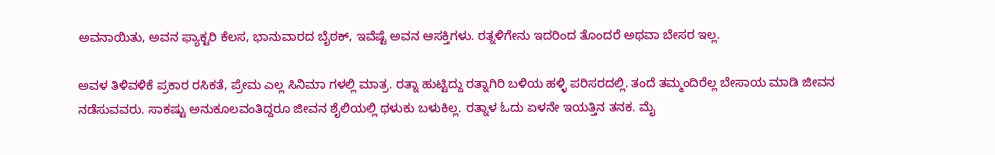ಅವನಾಯಿತು, ಅವನ ಫ್ಯಾಕ್ಟರಿ ಕೆಲಸ, ಭಾನುವಾರದ ಬೈಠಕ್, ಇವೆಷ್ಟೆ ಅವನ ಆಸಕ್ತಿಗಳು. ರತ್ನಳಿಗೇನು ಇದರಿಂದ ತೊಂದರೆ ಅಥವಾ ಬೇಸರ ಇಲ್ಲ.

ಅವಳ ತಿಳಿವಳಿಕೆ ಪ್ರಕಾರ ರಸಿಕತೆ, ಪ್ರೇಮ ಎಲ್ಲ ಸಿನಿಮಾ ಗಳಲ್ಲಿ ಮಾತ್ರ. ರತ್ನಾ ಹುಟ್ಟಿದ್ದು ರತ್ನಾಗಿರಿ ಬಳಿಯ ಹಳ್ಳಿ ಪರಿಸರದಲ್ಲಿ. ತಂದೆ ತಮ್ಮಂದಿರೆಲ್ಲ ಬೇಸಾಯ ಮಾಡಿ ಜೀವನ ನಡೆಸುವವರು. ಸಾಕಷ್ಟು ಅನುಕೂಲವಂತಿದ್ದರೂ ಜೀವನ ಶೈಲಿಯಲ್ಲಿ ಥಳುಕು ಬಳುಕಿಲ್ಲ. ರತ್ನಾಳ ಓದು ಏಳನೇ ಇಯತ್ತಿನ ತನಕ. ಮೈ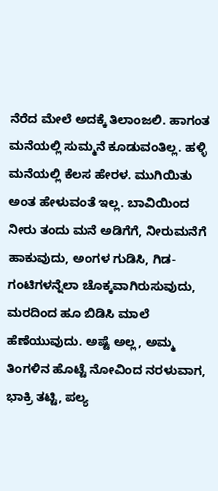ನೆರೆದ ಮೇಲೆ ಅದಕ್ಕೆ ತಿಲಾಂಜಲಿ. ಹಾಗಂತ ಮನೆಯಲ್ಲಿ ಸುಮ್ಮನೆ ಕೂಡುವಂತಿಲ್ಲ. ಹಳ್ಳಿ ಮನೆಯಲ್ಲಿ ಕೆಲಸ ಹೇರಳ. ಮುಗಿಯಿತು ಅಂತ ಹೇಳುವಂತೆ ಇಲ್ಲ. ಬಾವಿಯಿಂದ ನೀರು ತಂದು ಮನೆ ಅಡಿಗೆಗೆ, ನೀರುಮನೆಗೆ ಹಾಕುವುದು, ಅಂಗಳ ಗುಡಿಸಿ, ಗಿಡ-ಗಂಟಿಗಳನ್ನೆಲಾ ಚೊಕ್ಕವಾಗಿರುಸುವುದು, ಮರದಿಂದ ಹೂ ಬಿಡಿಸಿ ಮಾಲೆ ಹೆಣೆಯುವುದು. ಅಷ್ಟೆ ಅಲ್ಲ, ಅಮ್ಮ ತಿಂಗಳಿನ ಹೊಟ್ಟೆ ನೋವಿಂದ ನರಳುವಾಗ, ಭಾಕ್ರಿ ತಟ್ಟಿ, ಪಲ್ಯ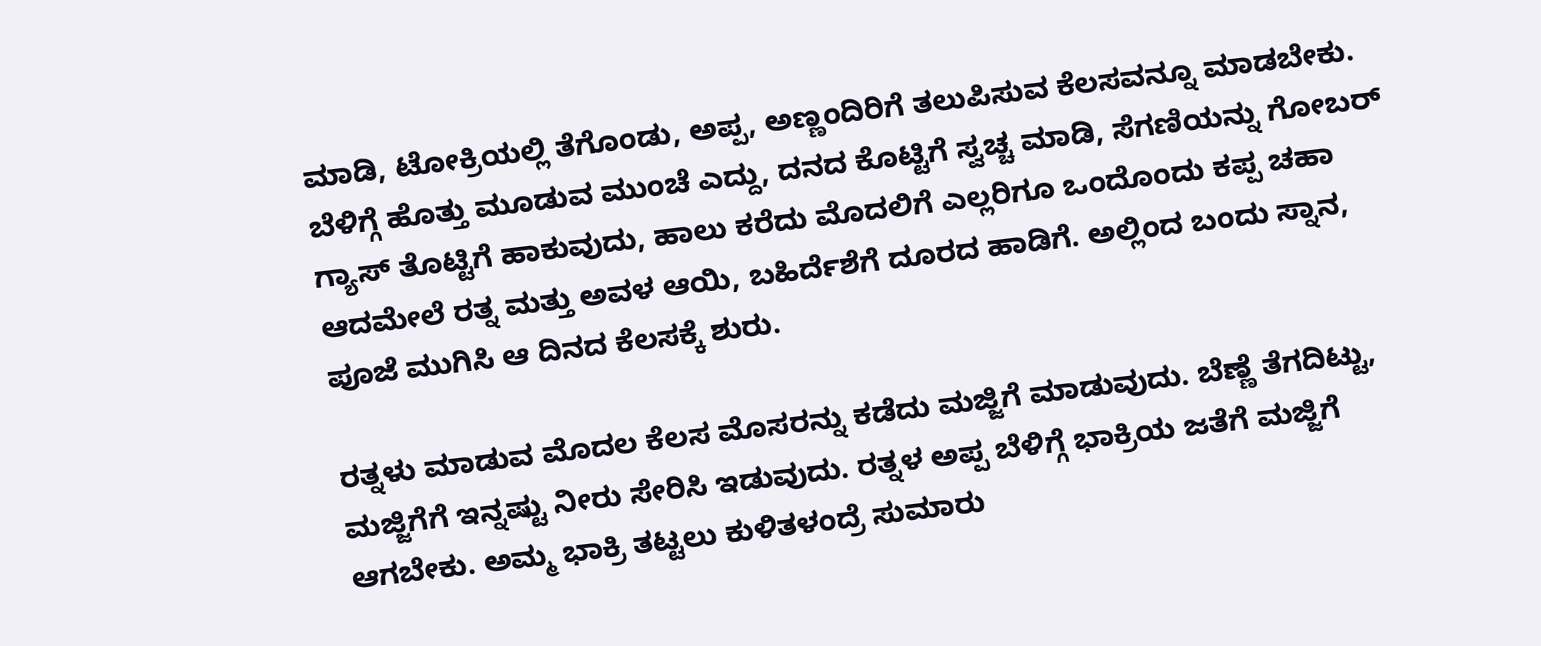ಮಾಡಿ, ಟೋಕ್ರಿಯಲ್ಲಿ ತೆಗೊಂಡು, ಅಪ್ಪ, ಅಣ್ಣಂದಿರಿಗೆ ತಲುಪಿಸುವ ಕೆಲಸವನ್ನೂ ಮಾಡಬೇಕು. ಬೆಳಿಗ್ಗೆ ಹೊತ್ತು ಮೂಡುವ ಮುಂಚೆ ಎದ್ದು, ದನದ ಕೊಟ್ಟಿಗೆ ಸ್ವಚ್ಚ ಮಾಡಿ, ಸೆಗಣಿಯನ್ನು ಗೋಬರ್ ಗ್ಯಾಸ್ ತೊಟ್ಟಿಗೆ ಹಾಕುವುದು, ಹಾಲು ಕರೆದು ಮೊದಲಿಗೆ ಎಲ್ಲರಿಗೂ ಒಂದೊಂದು ಕಪ್ಪ ಚಹಾ ಆದಮೇಲೆ ರತ್ನ ಮತ್ತು ಅವಳ ಆಯಿ, ಬಹಿರ್ದೆಶೆಗೆ ದೂರದ ಹಾಡಿಗೆ. ಅಲ್ಲಿಂದ ಬಂದು ಸ್ನಾನ, ಪೂಜೆ ಮುಗಿಸಿ ಆ ದಿನದ ಕೆಲಸಕ್ಕೆ ಶುರು.

ರತ್ನಳು ಮಾಡುವ ಮೊದಲ ಕೆಲಸ ಮೊಸರನ್ನು ಕಡೆದು ಮಜ್ಜಿಗೆ ಮಾಡುವುದು. ಬೆಣ್ಣೆ ತೆಗದಿಟ್ಟು, ಮಜ್ಜಿಗೆಗೆ ಇನ್ನಷ್ಟು ನೀರು ಸೇರಿಸಿ ಇಡುವುದು. ರತ್ನಳ ಅಪ್ಪ ಬೆಳಿಗ್ಗೆ ಭಾಕ್ರಿಯ ಜತೆಗೆ ಮಜ್ಜಿಗೆ ಆಗಬೇಕು. ಅಮ್ಮ ಭಾಕ್ರಿ ತಟ್ಟಲು ಕುಳಿತಳಂದ್ರೆ ಸುಮಾರು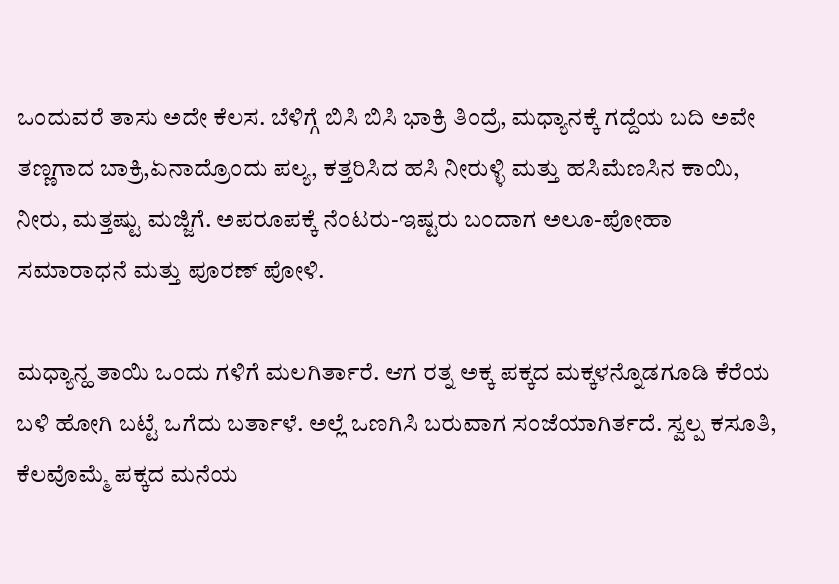ಒಂದುವರೆ ತಾಸು ಅದೇ ಕೆಲಸ. ಬೆಳಿಗ್ಗೆ ಬಿಸಿ ಬಿಸಿ ಭಾಕ್ರಿ ತಿಂದ್ರೆ, ಮಧ್ಯಾನಕ್ಕೆ ಗದ್ದೆಯ ಬದಿ ಅವೇ ತಣ್ಣಗಾದ ಬಾಕ್ರಿ,ಏನಾದ್ರೊಂದು ಪಲ್ಯ, ಕತ್ತರಿಸಿದ ಹಸಿ ನೀರುಳ್ಳಿ ಮತ್ತು ಹಸಿಮೆಣಸಿನ ಕಾಯಿ, ನೀರು, ಮತ್ತಷ್ಟು ಮಜ್ಜಿಗೆ. ಅಪರೂಪಕ್ಕೆ ನೆಂಟರು-ಇಷ್ಟರು ಬಂದಾಗ ಅಲೂ-ಪೋಹಾ ಸಮಾರಾಧನೆ ಮತ್ತು ಪೂರಣ್ ಪೋಳಿ.

ಮಧ್ಯಾನ್ಹ ತಾಯಿ ಒಂದು ಗಳಿಗೆ ಮಲಗಿರ್ತಾರೆ. ಆಗ ರತ್ನ ಅಕ್ಕ ಪಕ್ಕದ ಮಕ್ಕಳನ್ನೊಡಗೂಡಿ ಕೆರೆಯ ಬಳಿ ಹೋಗಿ ಬಟ್ಟೆ ಒಗೆದು ಬರ್ತಾಳೆ. ಅಲ್ಲೆ ಒಣಗಿಸಿ ಬರುವಾಗ ಸಂಜೆಯಾಗಿರ್ತದೆ. ಸ್ವಲ್ಪ ಕಸೂತಿ, ಕೆಲವೊಮ್ಮೆ ಪಕ್ಕದ ಮನೆಯ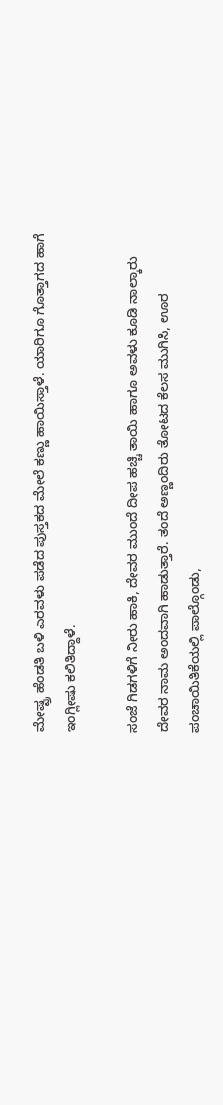ಮೇಷ್ಟ್ರ ಹೆಂಡತಿ ಬಳಿ ಎರವಳು ಪಡೆದ ಪುಸ್ತಕದ ಮೇಲೆ ಕಣ್ಣು ಹಾಯಿಸ್ತಾಳೆ. ಯಾರಿಗೂ ಗೊತ್ತಾಗದ ಹಾಗೆ ಇಂಗ್ಲೀಷು ಕಲಿತಿದ್ದಾಳೆ.

ಸಂಜೆ ಗಿಡಗಳಿಗೆ ನೀರು ಹಾಕಿ, ದೇವರ ಮುಂದೆ ದೀಪ ಹಚ್ಚಿ ತಾಯಿ ಹಾಗೂ ಅವಳು ಕೂಡಿ ನಾಲ್ಕಾರು ದೇವರ ನಾಮ ಅಂದವಾಗಿ ಹಾಡುತ್ತಾರೆ. ತಂದೆ ಅಣ್ಣಂದಿರು ತೋಟದ ಕೆಲಸ ಮುಗಿಸಿ, ಊರ ಪಂಚಾಯಿತಿಕೆಯಲ್ಲಿ ಪಾಲ್ಗೊಂಡು,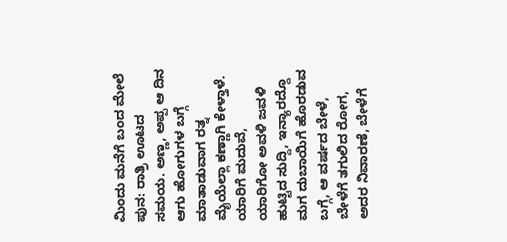ಮಿಂದು ಮನೆಗೆ ಬಂದ ಮೇಲೆ ಪುನ: ರಾತ್ರಿ ಊಟದ ಸಮಯ. ಅಣ್ಣ, ಅಪ್ಪ ಆ ದಿನ ಆಗು ಹೋಗುಗಳ ಬಗ್ಗೆ ಮಾತಾಡುವಾಗ ರತ್ನ ಮೈಯೆಲ್ಲಾ ಕಣ್ಣಾಗಿ ಕೇಳ್ತಾಳೆ. ಯಾರಿಗೆ ಮದುವೆ, ಯಾರಿಗೋ ಅವಳಿ ಜವಳಿ ಹುಟ್ಟಿದ ಸುದ್ದಿ, ಇನ್ಯಾರದ್ದೊ ಮಗ ದುಬಾಯಿಗೆ ಹೊರಡುವ ಬಗ್ಗೆ, ಆ ವರ್ಷದ ಬೇಳೆ, ಬೇಳೆಗೆ ತಗುಲಿದ ರೋಗ, ಅದರ ನಿವಾರಣೆ, ಬೇಳೆಗೆ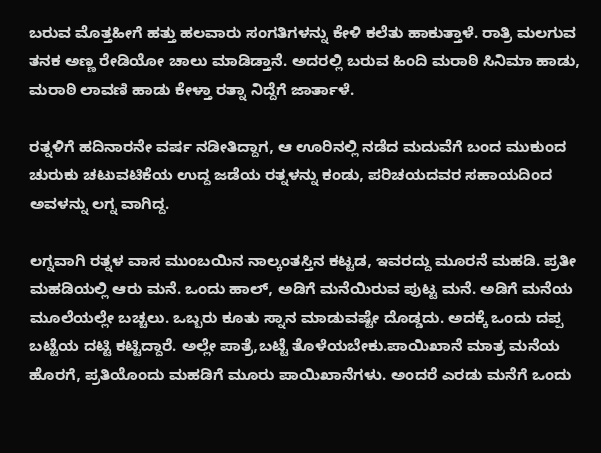ಬರುವ ಮೊತ್ತಹೀಗೆ ಹತ್ತು ಹಲವಾರು ಸಂಗತಿಗಳನ್ನು ಕೇಳಿ ಕಲೆತು ಹಾಕುತ್ತಾಳೆ. ರಾತ್ರಿ ಮಲಗುವ ತನಕ ಅಣ್ಣ ರೇಡಿಯೋ ಚಾಲು ಮಾಡಿಡ್ತಾನೆ. ಅದರಲ್ಲಿ ಬರುವ ಹಿಂದಿ ಮರಾಠಿ ಸಿನಿಮಾ ಹಾಡು, ಮರಾಠಿ ಲಾವಣಿ ಹಾಡು ಕೇಳ್ತಾ ರತ್ನಾ ನಿದ್ದೆಗೆ ಜಾರ್ತಾಳೆ.

ರತ್ನಳಿಗೆ ಹದಿನಾರನೇ ವರ್ಷ ನಡೀತಿದ್ದಾಗ, ಆ ಊರಿನಲ್ಲಿ ನಡೆದ ಮದುವೆಗೆ ಬಂದ ಮುಕುಂದ ಚುರುಕು ಚಟುವಟಿಕೆಯ ಉದ್ದ ಜಡೆಯ ರತ್ನಳನ್ನು ಕಂಡು, ಪರಿಚಯದವರ ಸಹಾಯದಿಂದ ಅವಳನ್ನು ಲಗ್ನ ವಾಗಿದ್ದ.

ಲಗ್ನವಾಗಿ ರತ್ನಳ ವಾಸ ಮುಂಬಯಿನ ನಾಲ್ಕಂತಸ್ತಿನ ಕಟ್ಟಡ, ಇವರದ್ದು ಮೂರನೆ ಮಹಡಿ. ಪ್ರತೀ ಮಹಡಿಯಲ್ಲಿ ಆರು ಮನೆ. ಒಂದು ಹಾಲ್, ಅಡಿಗೆ ಮನೆಯಿರುವ ಪುಟ್ಟ ಮನೆ. ಅಡಿಗೆ ಮನೆಯ ಮೂಲೆಯಲ್ಲೇ ಬಚ್ಚಲು. ಒಬ್ಬರು ಕೂತು ಸ್ನಾನ ಮಾಡುವಷ್ಟೇ ದೊಡ್ಡದು. ಅದಕ್ಕೆ ಒಂದು ದಪ್ಪ ಬಟ್ಟೆಯ ದಟ್ಟಿ ಕಟ್ಟಿದ್ದಾರೆ. ಅಲ್ಲೇ ಪಾತ್ರೆ,ಬಟ್ಟೆ ತೊಳೆಯಬೇಕು.ಪಾಯಿಖಾನೆ ಮಾತ್ರ ಮನೆಯ ಹೊರಗೆ, ಪ್ರತಿಯೊಂದು ಮಹಡಿಗೆ ಮೂರು ಪಾಯಿಖಾನೆಗಳು. ಅಂದರೆ ಎರಡು ಮನೆಗೆ ಒಂದು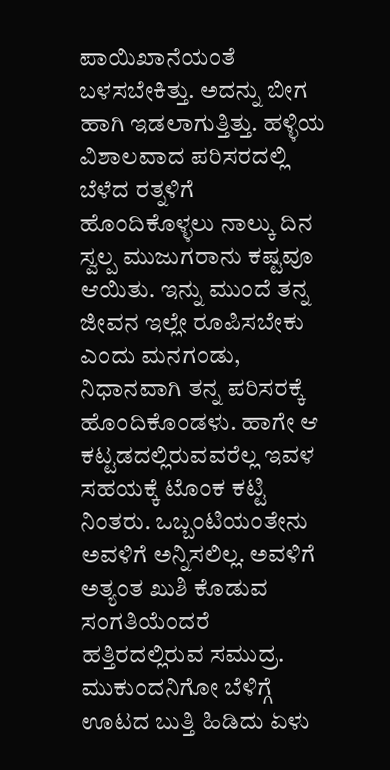ಪಾಯಿಖಾನೆಯಂತೆ ಬಳಸಬೇಕಿತ್ತು. ಅದನ್ನು ಬೀಗ ಹಾಗಿ ಇಡಲಾಗುತ್ತಿತ್ತು. ಹಳ್ಳಿಯ ವಿಶಾಲವಾದ ಪರಿಸರದಲ್ಲಿ ಬೆಳೆದ ರತ್ನಳಿಗೆ ಹೊಂದಿಕೊಳ್ಳಲು ನಾಲ್ಕು ದಿನ ಸ್ವಲ್ಪ ಮುಜುಗರಾನು ಕಷ್ಟವೂ ಆಯಿತು. ಇನ್ನು ಮುಂದೆ ತನ್ನ ಜೀವನ ಇಲ್ಲೇ ರೂಪಿಸಬೇಕು ಎಂದು ಮನಗಂಡು, ನಿಧಾನವಾಗಿ ತನ್ನ ಪರಿಸರಕ್ಕೆ ಹೊಂದಿಕೊಂಡಳು. ಹಾಗೇ ಆ ಕಟ್ಟಡದಲ್ಲಿರುವವರೆಲ್ಲ ಇವಳ ಸಹಯಕ್ಕೆ ಟೊಂಕ ಕಟ್ಟಿ ನಿಂತರು. ಒಬ್ಬಂಟಿಯಂತೇನು ಅವಳಿಗೆ ಅನ್ನಿಸಲಿಲ್ಲ. ಅವಳಿಗೆ ಅತ್ಯಂತ ಖುಶಿ ಕೊಡುವ ಸಂಗತಿಯೆಂದರೆ ಹತ್ತಿರದಲ್ಲಿರುವ ಸಮುದ್ರ. ಮುಕುಂದನಿಗೋ ಬೆಳಿಗ್ಗೆ ಊಟದ ಬುತ್ತಿ ಹಿಡಿದು ಏಳು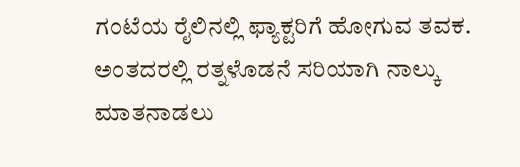ಗಂಟೆಯ ರೈಲಿನಲ್ಲಿ ಫ್ಯಾಕ್ಟರಿಗೆ ಹೋಗುವ ತವಕ. ಅಂತದರಲ್ಲಿ ರತ್ನಳೊಡನೆ ಸರಿಯಾಗಿ ನಾಲ್ಕು ಮಾತನಾಡಲು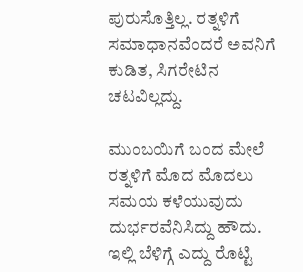ಪುರುಸೊತ್ತಿಲ್ಲ. ರತ್ನಳಿಗೆ ಸಮಾಧಾನವೆಂದರೆ ಅವನಿಗೆ ಕುಡಿತ, ಸಿಗರೇಟಿನ ಚಟವಿಲ್ಲದ್ದು.

ಮುಂಬಯಿಗೆ ಬಂದ ಮೇಲೆ ರತ್ನಳಿಗೆ ಮೊದ ಮೊದಲು ಸಮಯ ಕಳೆಯುವುದು ದುರ್ಭರವೆನಿಸಿದ್ದು ಹೌದು. ಇಲ್ಲಿ ಬೆಳಿಗ್ಗೆ ಎದ್ದು ರೊಟ್ಟಿ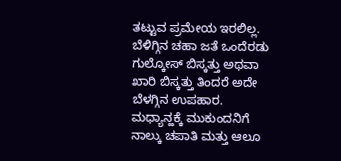ತಟ್ಟುವ ಪ್ರಮೇಯ ಇರಲಿಲ್ಲ. ಬೆಳಿಗ್ಗಿನ ಚಹಾ ಜತೆ ಒಂದೆರಡು ಗುಲ್ಕೋಸ್ ಬಿಸ್ಕತ್ತು ಅಥವಾ ಖಾರಿ ಬಿಸ್ಕತ್ತು ತಿಂದರೆ ಅದೇ ಬೆಳಗ್ಗಿನ ಉಪಹಾರ. ಮಧ್ಯಾನ್ಹಕ್ಕೆ ಮುಕುಂದನಿಗೆ ನಾಲ್ಕು ಚಪಾತಿ ಮತ್ತು ಆಲೂ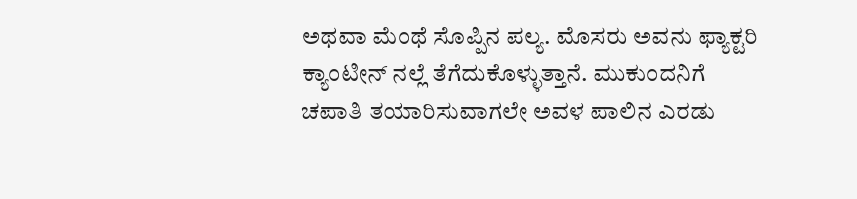ಅಥವಾ ಮೆಂಥೆ ಸೊಪ್ಪಿನ ಪಲ್ಯ. ಮೊಸರು ಅವನು ಫ್ಯಾಕ್ಟರಿ ಕ್ಯಾಂಟೀನ್ ನಲ್ಲೆ ತೆಗೆದುಕೊಳ್ಳುತ್ತಾನೆ. ಮುಕುಂದನಿಗೆ ಚಪಾತಿ ತಯಾರಿಸುವಾಗಲೇ ಅವಳ ಪಾಲಿನ ಎರಡು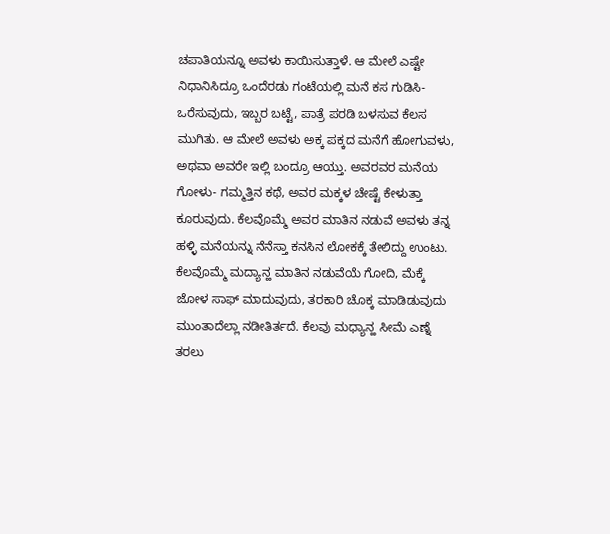ಚಪಾತಿಯನ್ನೂ ಅವಳು ಕಾಯಿಸುತ್ತಾಳೆ. ಆ ಮೇಲೆ ಎಷ್ಟೇ ನಿಧಾನಿಸಿದ್ರೂ ಒಂದೆರಡು ಗಂಟೆಯಲ್ಲಿ ಮನೆ ಕಸ ಗುಡಿಸಿ-ಒರೆಸುವುದು, ಇಬ್ಬರ ಬಟ್ಟೆ, ಪಾತ್ರೆ ಪರಡಿ ಬಳಸುವ ಕೆಲಸ ಮುಗಿತು. ಆ ಮೇಲೆ ಅವಳು ಅಕ್ಕ ಪಕ್ಕದ ಮನೆಗೆ ಹೋಗುವಳು, ಅಥವಾ ಅವರೇ ಇಲ್ಲಿ ಬಂದ್ರೂ ಆಯ್ತು. ಅವರವರ ಮನೆಯ ಗೋಳು- ಗಮ್ಮತ್ತಿನ ಕಥೆ, ಅವರ ಮಕ್ಕಳ ಚೇಷ್ಟೆ ಕೇಳುತ್ತಾ ಕೂರುವುದು. ಕೆಲವೊಮ್ಮೆ ಅವರ ಮಾತಿನ ನಡುವೆ ಅವಳು ತನ್ನ ಹಳ್ಳಿ ಮನೆಯನ್ನು ನೆನೆಸ್ತಾ ಕನಸಿನ ಲೋಕಕ್ಕೆ ತೇಲಿದ್ದು ಉಂಟು. ಕೆಲವೊಮ್ಮೆ ಮದ್ಯಾನ್ಹ ಮಾತಿನ ನಡುವೆಯೆ ಗೋದಿ, ಮೆಕ್ಕೆ ಜೋಳ ಸಾಫ್ ಮಾದುವುದು, ತರಕಾರಿ ಚೊಕ್ಕ ಮಾಡಿಡುವುದು ಮುಂತಾದೆಲ್ಲಾ ನಡೀತಿರ್ತದೆ. ಕೆಲವು ಮಧ್ಯಾನ್ಹ ಸೀಮೆ ಎಣ್ನೆ ತರಲು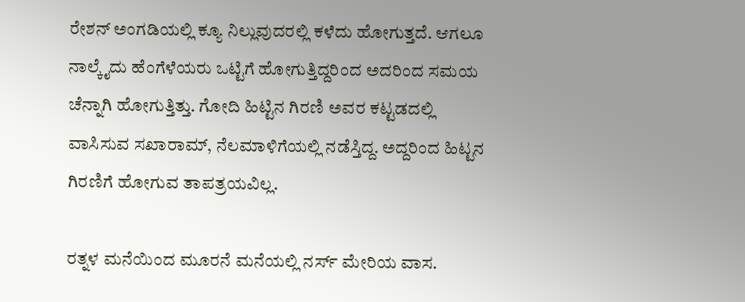ರೇಶನ್ ಅಂಗಡಿಯಲ್ಲಿ ಕ್ಯೂ ನಿಲ್ಲುವುದರಲ್ಲಿ ಕಳೆದು ಹೋಗುತ್ತದೆ. ಆಗಲೂ ನಾಲ್ಕೈದು ಹೆಂಗೆಳೆಯರು ಒಟ್ಟಿಗೆ ಹೋಗುತ್ತಿದ್ದರಿಂದ ಅದರಿಂದ ಸಮಯ ಚೆನ್ನಾಗಿ ಹೋಗುತ್ತಿತ್ತು. ಗೋದಿ ಹಿಟ್ಟಿನ ಗಿರಣಿ ಅವರ ಕಟ್ಟಡದಲ್ಲಿ ವಾಸಿಸುವ ಸಖಾರಾಮ್, ನೆಲಮಾಳಿಗೆಯಲ್ಲಿ ನಡೆಸ್ತಿದ್ದ. ಅದ್ದರಿಂದ ಹಿಟ್ಟನ ಗಿರಣಿಗೆ ಹೋಗುವ ತಾಪತ್ರಯವಿಲ್ಲ.

ರತ್ನಳ ಮನೆಯಿಂದ ಮೂರನೆ ಮನೆಯಲ್ಲಿ ನರ್ಸ್ ಮೇರಿಯ ವಾಸ.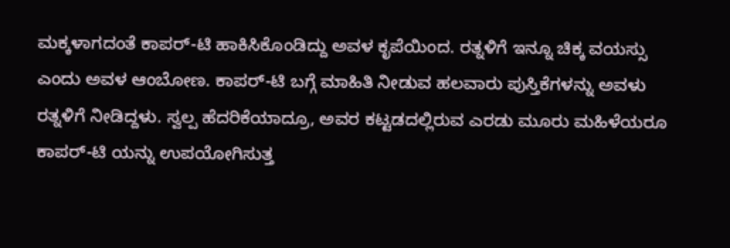ಮಕ್ಕಳಾಗದಂತೆ ಕಾಪರ್-ಟಿ ಹಾಕಿಸಿಕೊಂಡಿದ್ದು ಅವಳ ಕೃಪೆಯಿಂದ. ರತ್ನಳಿಗೆ ಇನ್ನೂ ಚಿಕ್ಕ ವಯಸ್ಸು ಎಂದು ಅವಳ ಆಂಬೋಣ. ಕಾಪರ್-ಟಿ ಬಗ್ಗೆ ಮಾಹಿತಿ ನೀಡುವ ಹಲವಾರು ಪುಸ್ತಿಕೆಗಳನ್ನು ಅವಳು ರತ್ನಳಿಗೆ ನೀಡಿದ್ದಳು. ಸ್ವಲ್ಪ ಹೆದರಿಕೆಯಾದ್ರೂ, ಅವರ ಕಟ್ಟಡದಲ್ಲಿರುವ ಎರಡು ಮೂರು ಮಹಿಳೆಯರೂ ಕಾಪರ್-ಟಿ ಯನ್ನು ಉಪಯೋಗಿಸುತ್ತ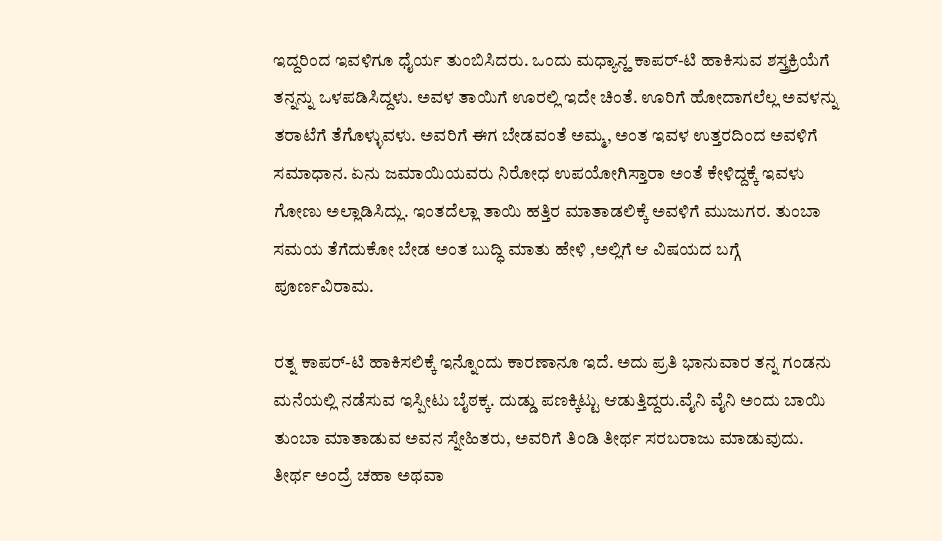ಇದ್ದರಿಂದ ಇವಳಿಗೂ ಧೈರ್ಯ ತುಂಬಿಸಿದರು. ಒಂದು ಮಧ್ಯಾನ್ಹ ಕಾಪರ್-ಟಿ ಹಾಕಿಸುವ ಶಸ್ತ್ರಕ್ರಿಯೆಗೆ ತನ್ನನ್ನು ಒಳಪಡಿಸಿದ್ದಳು. ಅವಳ ತಾಯಿಗೆ ಊರಲ್ಲಿ ಇದೇ ಚಿಂತೆ. ಊರಿಗೆ ಹೋದಾಗಲೆಲ್ಲ ಅವಳನ್ನು ತರಾಟೆಗೆ ತೆಗೊಳ್ಳುವಳು. ಅವರಿಗೆ ಈಗ ಬೇಡವಂತೆ ಅಮ್ಮ, ಅಂತ ಇವಳ ಉತ್ತರದಿಂದ ಅವಳಿಗೆ ಸಮಾಧಾನ. ಏನು ಜಮಾಯಿಯವರು ನಿರೋಧ ಉಪಯೋಗಿಸ್ತಾರಾ ಅಂತೆ ಕೇಳಿದ್ದಕ್ಕೆ ಇವಳು ಗೋಣು ಅಲ್ಲಾಡಿಸಿದ್ಲು. ಇಂತದೆಲ್ಲಾ ತಾಯಿ ಹತ್ತಿರ ಮಾತಾಡಲಿಕ್ಕೆ ಅವಳಿಗೆ ಮುಜುಗರ. ತುಂಬಾ ಸಮಯ ತೆಗೆದುಕೋ ಬೇಡ ಅಂತ ಬುದ್ಧಿ ಮಾತು ಹೇಳಿ ,ಅಲ್ಲಿಗೆ ಆ ವಿಷಯದ ಬಗ್ಗೆ ಪೂರ್ಣವಿರಾಮ.

ರತ್ನ ಕಾಪರ್-ಟಿ ಹಾಕಿಸಲಿಕ್ಕೆ ಇನ್ನೊಂದು ಕಾರಣಾನೂ ಇದೆ. ಅದು ಪ್ರತಿ ಭಾನುವಾರ ತನ್ನ ಗಂಡನು ಮನೆಯಲ್ಲಿ ನಡೆಸುವ ಇಸ್ಪೀಟು ಬೈಠಕ್ಕ. ದುಡ್ಡು ಪಣಕ್ಕಿಟ್ಟು ಆಡುತ್ತಿದ್ದರು.ವೈನಿ ವೈನಿ ಅಂದು ಬಾಯಿ ತುಂಬಾ ಮಾತಾಡುವ ಅವನ ಸ್ನೇಹಿತರು, ಅವರಿಗೆ ತಿಂಡಿ ತೀರ್ಥ ಸರಬರಾಜು ಮಾಡುವುದು. ತೀರ್ಥ ಅಂದ್ರೆ ಚಹಾ ಅಥವಾ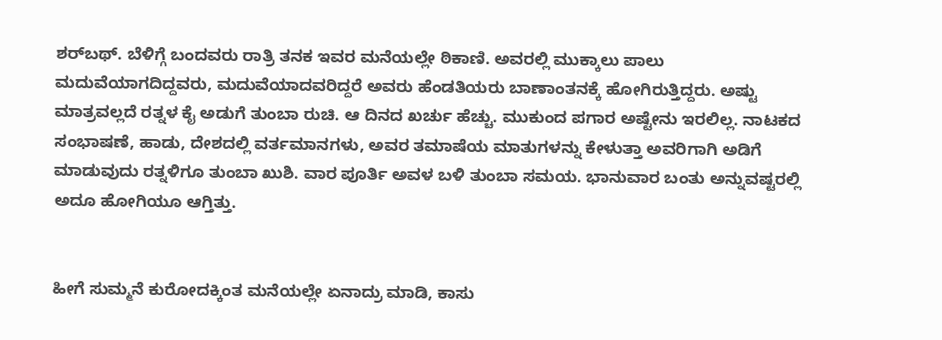ಶರ್‌ಬಥ್. ಬೆಳಿಗ್ಗೆ ಬಂದವರು ರಾತ್ರಿ ತನಕ ಇವರ ಮನೆಯಲ್ಲೇ ಠಿಕಾಣಿ. ಅವರಲ್ಲಿ ಮುಕ್ಕಾಲು ಪಾಲು ಮದುವೆಯಾಗದಿದ್ದವರು, ಮದುವೆಯಾದವರಿದ್ದರೆ ಅವರು ಹೆಂಡತಿಯರು ಬಾಣಾಂತನಕ್ಕೆ ಹೋಗಿರುತ್ತಿದ್ದರು. ಅಷ್ಟು ಮಾತ್ರವಲ್ಲದೆ ರತ್ನಳ ಕೈ ಅಡುಗೆ ತುಂಬಾ ರುಚಿ. ಆ ದಿನದ ಖರ್ಚು ಹೆಚ್ಚು. ಮುಕುಂದ ಪಗಾರ ಅಷ್ಟೇನು ಇರಲಿಲ್ಲ. ನಾಟಕದ ಸಂಭಾಷಣೆ, ಹಾಡು, ದೇಶದಲ್ಲಿ ವರ್ತಮಾನಗಳು, ಅವರ ತಮಾಷೆಯ ಮಾತುಗಳನ್ನು ಕೇಳುತ್ತಾ ಅವರಿಗಾಗಿ ಅಡಿಗೆ ಮಾಡುವುದು ರತ್ನಳಿಗೂ ತುಂಬಾ ಖುಶಿ. ವಾರ ಪೂರ್ತಿ ಅವಳ ಬಳಿ ತುಂಬಾ ಸಮಯ. ಭಾನುವಾರ ಬಂತು ಅನ್ನುವಷ್ಟರಲ್ಲಿ ಅದೂ ಹೋಗಿಯೂ ಆಗ್ತಿತ್ತು.


ಹೀಗೆ ಸುಮ್ಮನೆ ಕುರೋದಕ್ಕಿಂತ ಮನೆಯಲ್ಲೇ ಏನಾದ್ರು ಮಾಡಿ, ಕಾಸು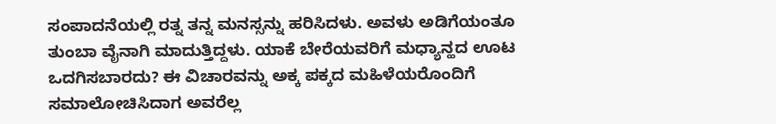ಸಂಪಾದನೆಯಲ್ಲಿ ರತ್ನ ತನ್ನ ಮನಸ್ಸನ್ನು ಹರಿಸಿದಳು. ಅವಳು ಅಡಿಗೆಯಂತೂ ತುಂಬಾ ವೈನಾಗಿ ಮಾದುತ್ತಿದ್ದಳು. ಯಾಕೆ ಬೇರೆಯವರಿಗೆ ಮಧ್ಯಾನ್ಹದ ಊಟ ಒದಗಿಸಬಾರದು? ಈ ವಿಚಾರವನ್ನು ಅಕ್ಕ ಪಕ್ಕದ ಮಹಿಳೆಯರೊಂದಿಗೆ ಸಮಾಲೋಚಿಸಿದಾಗ ಅವರೆಲ್ಲ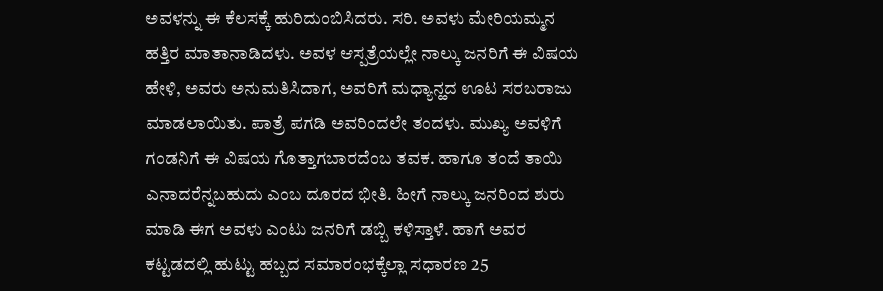ಅವಳನ್ನು ಈ ಕೆಲಸಕ್ಕೆ ಹುರಿದುಂಬಿಸಿದರು. ಸರಿ. ಅವಳು ಮೇರಿಯಮ್ಮನ ಹತ್ತಿರ ಮಾತಾನಾಡಿದಳು. ಅವಳ ಆಸ್ಪತ್ರೆಯಲ್ಲೇ ನಾಲ್ಕು ಜನರಿಗೆ ಈ ವಿಷಯ ಹೇಳಿ, ಅವರು ಅನುಮತಿಸಿದಾಗ, ಅವರಿಗೆ ಮಧ್ಯಾನ್ಹದ ಊಟ ಸರಬರಾಜು ಮಾಡಲಾಯಿತು. ಪಾತ್ರೆ ಪಗಡಿ ಅವರಿಂದಲೇ ತಂದಳು. ಮುಖ್ಯ ಅವಳಿಗೆ ಗಂಡನಿಗೆ ಈ ವಿಷಯ ಗೊತ್ತಾಗಬಾರದೆಂಬ ತವಕ. ಹಾಗೂ ತಂದೆ ತಾಯಿ ಎನಾದರೆನ್ನಬಹುದು ಎಂಬ ದೂರದ ಭೀತಿ. ಹೀಗೆ ನಾಲ್ಕು ಜನರಿಂದ ಶುರು ಮಾಡಿ ಈಗ ಅವಳು ಎಂಟು ಜನರಿಗೆ ಡಬ್ಬಿ ಕಳಿಸ್ತಾಳೆ. ಹಾಗೆ ಅವರ ಕಟ್ಟಡದಲ್ಲಿ ಹುಟ್ಟು ಹಬ್ಬದ ಸಮಾರಂಭಕ್ಕೆಲ್ಲಾ ಸಧಾರಣ 25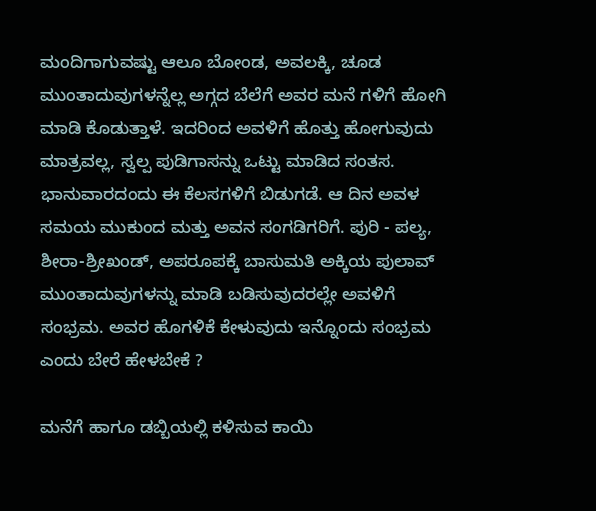ಮಂದಿಗಾಗುವಷ್ಟು ಆಲೂ ಬೋಂಡ, ಅವಲಕ್ಕಿ, ಚೂಡ ಮುಂತಾದುವುಗಳನ್ನೆಲ್ಲ ಅಗ್ಗದ ಬೆಲೆಗೆ ಅವರ ಮನೆ ಗಳಿಗೆ ಹೋಗಿ ಮಾಡಿ ಕೊಡುತ್ತಾಳೆ. ಇದರಿಂದ ಅವಳಿಗೆ ಹೊತ್ತು ಹೋಗುವುದು ಮಾತ್ರವಲ್ಲ, ಸ್ವಲ್ಪ ಪುಡಿಗಾಸನ್ನು ಒಟ್ಟು ಮಾಡಿದ ಸಂತಸ. ಭಾನುವಾರದಂದು ಈ ಕೆಲಸಗಳಿಗೆ ಬಿಡುಗಡೆ. ಆ ದಿನ ಅವಳ ಸಮಯ ಮುಕುಂದ ಮತ್ತು ಅವನ ಸಂಗಡಿಗರಿಗೆ. ಪುರಿ - ಪಲ್ಯ, ಶೀರಾ-ಶ್ರೀಖಂಡ್, ಅಪರೂಪಕ್ಕೆ ಬಾಸುಮತಿ ಅಕ್ಕಿಯ ಪುಲಾವ್ ಮುಂತಾದುವುಗಳನ್ನು ಮಾಡಿ ಬಡಿಸುವುದರಲ್ಲೇ ಅವಳಿಗೆ ಸಂಭ್ರಮ. ಅವರ ಹೊಗಳಿಕೆ ಕೇಳುವುದು ಇನ್ನೊಂದು ಸಂಭ್ರಮ ಎಂದು ಬೇರೆ ಹೇಳಬೇಕೆ ?

ಮನೆಗೆ ಹಾಗೂ ಡಬ್ಬಿಯಲ್ಲಿ ಕಳಿಸುವ ಕಾಯಿ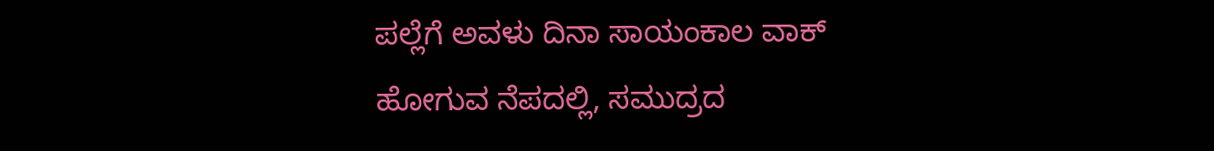ಪಲ್ಲೆಗೆ ಅವಳು ದಿನಾ ಸಾಯಂಕಾಲ ವಾಕ್ ಹೋಗುವ ನೆಪದಲ್ಲಿ, ಸಮುದ್ರದ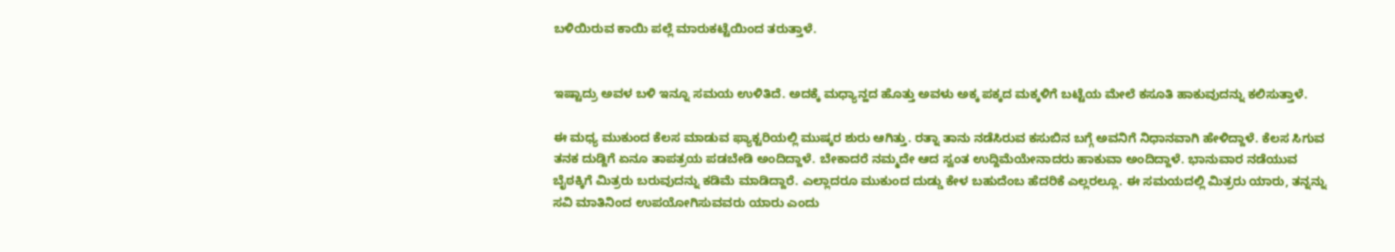ಬಳಿಯಿರುವ ಕಾಯಿ ಪಲ್ಲೆ ಮಾರುಕಟ್ಟೆಯಿಂದ ತರುತ್ತಾಳೆ.


ಇಷ್ಟಾದ್ರು ಅವಳ ಬಳಿ ಇನ್ನೂ ಸಮಯ ಉಳಿತಿದೆ. ಅದಕ್ಕೆ ಮಧ್ಯಾನ್ಹದ ಹೊತ್ತು ಅವಳು ಅಕ್ಕ ಪಕ್ಕದ ಮಕ್ಕಳಿಗೆ ಬಟ್ಟೆಯ ಮೇಲೆ ಕಸೂತಿ ಹಾಕುವುದನ್ನು ಕಲಿಸುತ್ತಾಳೆ.

ಈ ಮಧ್ಯ ಮುಕುಂದ ಕೆಲಸ ಮಾಡುವ ಫ್ಯಾಕ್ಟರಿಯಲ್ಲಿ ಮುಷ್ಕರ ಶುರು ಆಗಿತ್ತು. ರತ್ನಾ ತಾನು ನಡೆಸಿರುವ ಕಸುಬಿನ ಬಗ್ಗೆ ಅವನಿಗೆ ನಿಧಾನವಾಗಿ ಹೇಳಿದ್ದಾಳೆ. ಕೆಲಸ ಸಿಗುವ ತನಕ ದುಡ್ದಿಗೆ ಏನೂ ತಾಪತ್ರಯ ಪಡಬೇಡಿ ಅಂದಿದ್ದಾಳೆ. ಬೇಕಾದರೆ ನಮ್ಮದೇ ಆದ ಸ್ವಂತ ಉದ್ದಿಮೆಯೇನಾದರು ಹಾಕುವಾ ಅಂದಿದ್ದಾಳೆ. ಭಾನುವಾರ ನಡೆಯುವ ಬೈಠಕ್ಕಿಗೆ ಮಿತ್ರರು ಬರುವುದನ್ನು ಕಡಿಮೆ ಮಾಡಿದ್ದಾರೆ. ಎಲ್ಲಾದರೂ ಮುಕುಂದ ದುಡ್ಡು ಕೇಳ ಬಹುದೆಂಬ ಹೆದರಿಕೆ ಎಲ್ಲರಲ್ಲೂ. ಈ ಸಮಯದಲ್ಲಿ ಮಿತ್ರರು ಯಾರು, ತನ್ನನ್ನು ಸವಿ ಮಾತಿನಿಂದ ಉಪಯೋಗಿಸುವವರು ಯಾರು ಎಂದು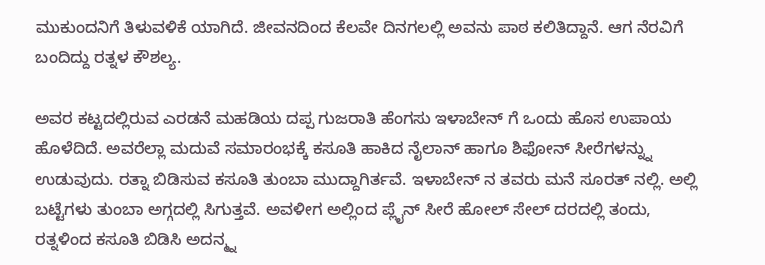ಮುಕುಂದನಿಗೆ ತಿಳುವಳಿಕೆ ಯಾಗಿದೆ. ಜೀವನದಿಂದ ಕೆಲವೇ ದಿನಗಲಲ್ಲಿ ಅವನು ಪಾಠ ಕಲಿತಿದ್ದಾನೆ. ಆಗ ನೆರವಿಗೆ ಬಂದಿದ್ದು ರತ್ನಳ ಕೌಶಲ್ಯ.

ಅವರ ಕಟ್ಟದಲ್ಲಿರುವ ಎರಡನೆ ಮಹಡಿಯ ದಪ್ಪ ಗುಜರಾತಿ ಹೆಂಗಸು ಇಳಾಬೇನ್ ಗೆ ಒಂದು ಹೊಸ ಉಪಾಯ ಹೊಳೆದಿದೆ. ಅವರೆಲ್ಲಾ ಮದುವೆ ಸಮಾರಂಭಕ್ಕೆ ಕಸೂತಿ ಹಾಕಿದ ನೈಲಾನ್ ಹಾಗೂ ಶಿಫೋನ್ ಸೀರೆಗಳನ್ನ್ನು ಉಡುವುದು. ರತ್ನಾ ಬಿಡಿಸುವ ಕಸೂತಿ ತುಂಬಾ ಮುದ್ದಾಗಿರ್ತವೆ. ಇಳಾಬೇನ್ ನ ತವರು ಮನೆ ಸೂರತ್ ನಲ್ಲಿ. ಅಲ್ಲಿ ಬಟ್ಟೆಗಳು ತುಂಬಾ ಅಗ್ಗದಲ್ಲಿ ಸಿಗುತ್ತವೆ. ಅವಳೀಗ ಅಲ್ಲಿಂದ ಪ್ಲೈನ್ ಸೀರೆ ಹೋಲ್ ಸೇಲ್ ದರದಲ್ಲಿ ತಂದು, ರತ್ನಳಿಂದ ಕಸೂತಿ ಬಿಡಿಸಿ ಅದನ್ಮ್ನ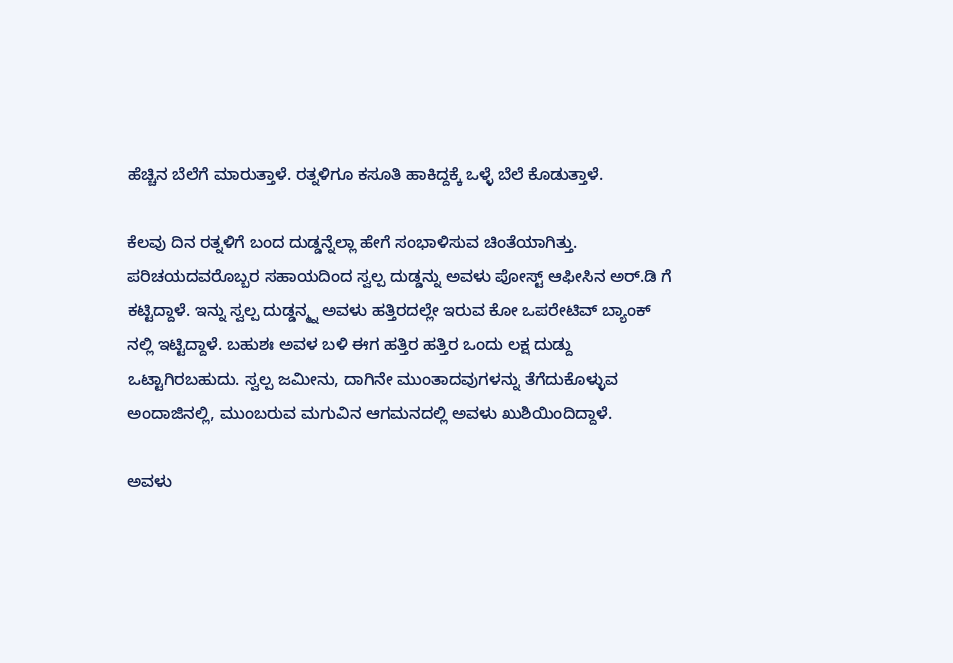ಹೆಚ್ಚಿನ ಬೆಲೆಗೆ ಮಾರುತ್ತಾಳೆ. ರತ್ನಳಿಗೂ ಕಸೂತಿ ಹಾಕಿದ್ದಕ್ಕೆ ಒಳ್ಳೆ ಬೆಲೆ ಕೊಡುತ್ತಾಳೆ.

ಕೆಲವು ದಿನ ರತ್ನಳಿಗೆ ಬಂದ ದುಡ್ಡನ್ನೆಲ್ಲಾ ಹೇಗೆ ಸಂಭಾಳಿಸುವ ಚಿಂತೆಯಾಗಿತ್ತು. ಪರಿಚಯದವರೊಬ್ಬರ ಸಹಾಯದಿಂದ ಸ್ವಲ್ಪ ದುಡ್ಡನ್ನು ಅವಳು ಪೋಸ್ಟ್ ಆಫೀಸಿನ ಅರ್.ಡಿ ಗೆ ಕಟ್ಟಿದ್ದಾಳೆ. ಇನ್ನು ಸ್ವಲ್ಪ ದುಡ್ಡನ್ಮ್ನ ಅವಳು ಹತ್ತಿರದಲ್ಲೇ ಇರುವ ಕೋ ಒಪರೇಟಿವ್ ಬ್ಯಾಂಕ್ ನಲ್ಲಿ ಇಟ್ಟಿದ್ದಾಳೆ. ಬಹುಶಃ ಅವಳ ಬಳಿ ಈಗ ಹತ್ತಿರ ಹತ್ತಿರ ಒಂದು ಲಕ್ಷ ದುಡ್ದು ಒಟ್ಟಾಗಿರಬಹುದು. ಸ್ವಲ್ಪ ಜಮೀನು, ದಾಗಿನೇ ಮುಂತಾದವುಗಳನ್ನು ತೆಗೆದುಕೊಳ್ಳುವ ಅಂದಾಜಿನಲ್ಲಿ, ಮುಂಬರುವ ಮಗುವಿನ ಆಗಮನದಲ್ಲಿ ಅವಳು ಖುಶಿಯಿಂದಿದ್ದಾಳೆ.

ಅವಳು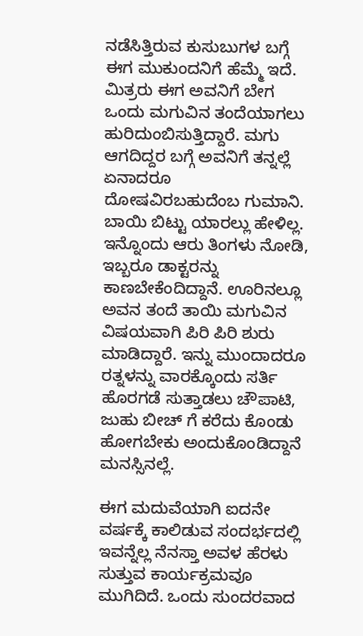ನಡೆಸಿತ್ತಿರುವ ಕುಸುಬುಗಳ ಬಗ್ಗೆ ಈಗ ಮುಕುಂದನಿಗೆ ಹೆಮ್ಮೆ ಇದೆ. ಮಿತ್ರರು ಈಗ ಅವನಿಗೆ ಬೇಗ ಒಂದು ಮಗುವಿನ ತಂದೆಯಾಗಲು ಹುರಿದುಂಬಿಸುತ್ತಿದ್ದಾರೆ. ಮಗು ಆಗದಿದ್ದರ ಬಗ್ಗೆ ಅವನಿಗೆ ತನ್ನಲ್ಲೆ ಏನಾದರೂ ದೋಷವಿರಬಹುದೆಂಬ ಗುಮಾನಿ. ಬಾಯಿ ಬಿಟ್ಟು ಯಾರಲ್ಲು ಹೇಳಿಲ್ಲ. ಇನ್ನೊಂದು ಆರು ತಿಂಗಳು ನೋಡಿ, ಇಬ್ಬರೂ ಡಾಕ್ಟರನ್ನು ಕಾಣಬೇಕೆಂದಿದ್ದಾನೆ. ಊರಿನಲ್ಲೂ ಅವನ ತಂದೆ ತಾಯಿ ಮಗುವಿನ ವಿಷಯವಾಗಿ ಪಿರಿ ಪಿರಿ ಶುರು ಮಾಡಿದ್ದಾರೆ. ಇನ್ನು ಮುಂದಾದರೂ ರತ್ನಳನ್ನು ವಾರಕ್ಕೊಂದು ಸರ್ತಿ ಹೊರಗಡೆ ಸುತ್ತಾಡಲು ಚೌಪಾಟಿ, ಜುಹು ಬೀಚ್ ಗೆ ಕರೆದು ಕೊಂಡು ಹೋಗಬೇಕು ಅಂದುಕೊಂಡಿದ್ದಾನೆ ಮನಸ್ಸಿನಲ್ಲೆ.

ಈಗ ಮದುವೆಯಾಗಿ ಐದನೇ ವರ್ಷಕ್ಕೆ ಕಾಲಿಡುವ ಸಂದರ್ಭದಲ್ಲಿ ಇವನ್ನೆಲ್ಲ ನೆನಸ್ತಾ ಅವಳ ಹೆರಳು ಸುತ್ತುವ ಕಾರ್ಯಕ್ರಮವೂ ಮುಗಿದಿದೆ. ಒಂದು ಸುಂದರವಾದ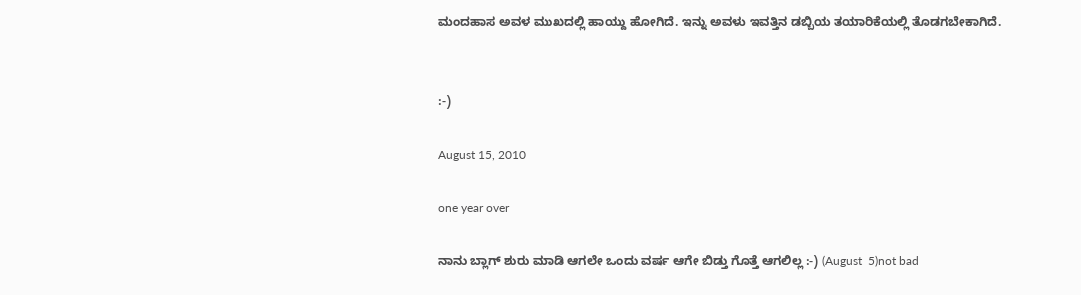ಮಂದಹಾಸ ಅವಳ ಮುಖದಲ್ಲಿ ಹಾಯ್ದು ಹೋಗಿದೆ. ಇನ್ನು ಅವಳು ಇವತ್ತಿನ ಡಬ್ಬಿಯ ತಯಾರಿಕೆಯಲ್ಲಿ ತೊಡಗಬೇಕಾಗಿದೆ.


:-)

August 15, 2010

one year over

ನಾನು ಬ್ಲಾಗ್ ಶುರು ಮಾಡಿ ಆಗಲೇ ಒಂದು ವರ್ಷ ಆಗೇ ಬಿಡ್ತು ಗೊತ್ತೆ ಆಗಲಿಲ್ಲ :-) (August  5)not bad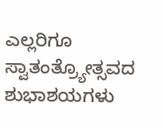ಎಲ್ಲರಿಗೂ ಸ್ವಾತಂತ್ರ್ಯೋತ್ಸವದ ಶುಭಾಶಯಗಳು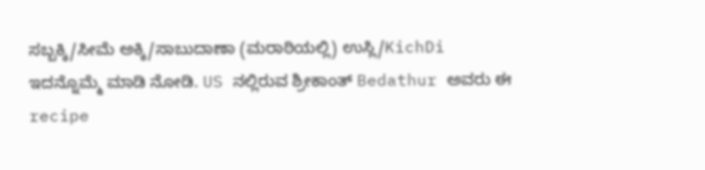ಸಬ್ಬಕ್ಕಿ/ಸೀಮೆ ಅಕ್ಕಿ/ಸಾಬುದಾಣಾ (ಮರಾಠಿಯಲ್ಲಿ) ಉಸ್ಲಿ/KichDi
ಇದನ್ನೊಮ್ಮೆ ಮಾಡಿ ನೋಡಿ. US ನಲ್ಲಿರುವ ಶ್ರೀಕಾಂತ್ Bedathur ಅವರು ಈ recipe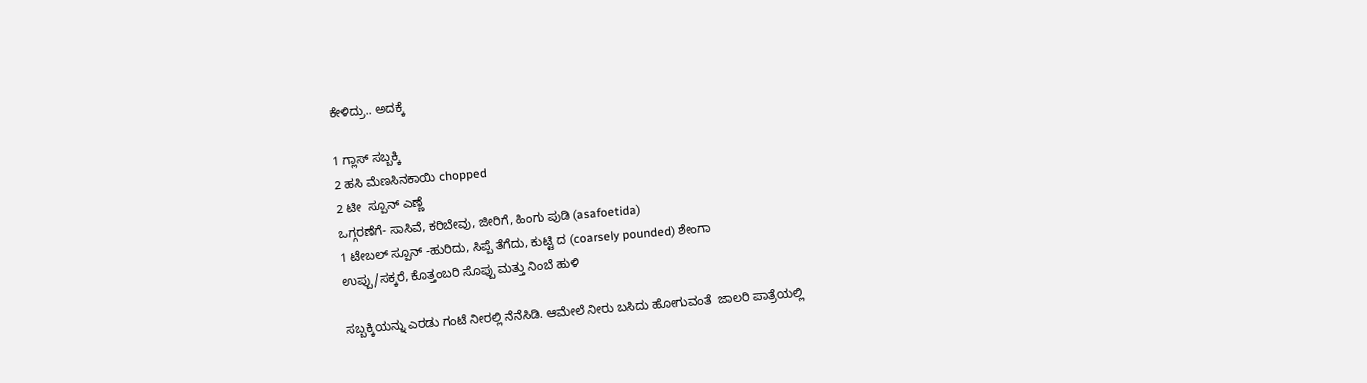ಕೇಳಿದ್ರು.. ಅದಕ್ಕೆ

1 ಗ್ಲಾಸ್ ಸಬ್ಬಕ್ಕಿ
2 ಹಸಿ ಮೆಣಸಿನಕಾಯಿ chopped
2 ಟೀ  ಸ್ಪೂನ್ ಎಣ್ಣೆ
ಒಗ್ಗರಣೆಗೆ- ಸಾಸಿವೆ, ಕರಿಬೇವು, ಜೀರಿಗೆ, ಹಿಂಗು ಪುಡಿ (asafoetida)
1 ಟೇಬಲ್ ಸ್ಪೂನ್ -ಹುರಿದು, ಸಿಪ್ಪೆ ತೆಗೆದು, ಕುಟ್ಟಿ ದ (coarsely pounded) ಶೇಂಗಾ
ಉಪ್ಪು/ಸಕ್ಕರೆ, ಕೊತ್ತಂಬರಿ ಸೊಪ್ಪು ಮತ್ತು ನಿಂಬೆ ಹುಳಿ

ಸಬ್ಬಕ್ಕಿಯನ್ನು ಎರಡು ಗಂಟೆ ನೀರಲ್ಲಿ ನೆನೆಸಿಡಿ. ಆಮೇಲೆ ನೀರು ಬಸಿದು ಹೋಗುವಂತೆ  ಜಾಲರಿ ಪಾತ್ರೆಯಲ್ಲಿ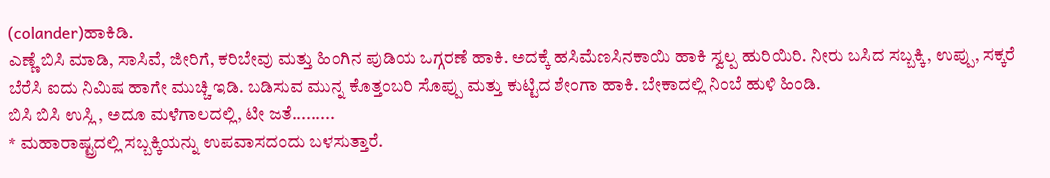(colander)ಹಾಕಿಡಿ.
ಎಣ್ಣೆ ಬಿಸಿ ಮಾಡಿ, ಸಾಸಿವೆ, ಜೀರಿಗೆ, ಕರಿಬೇವು ಮತ್ತು ಹಿಂಗಿನ ಪುಡಿಯ ಒಗ್ಗರಣೆ ಹಾಕಿ. ಅದಕ್ಕೆ ಹಸಿಮೆಣಸಿನಕಾಯಿ ಹಾಕಿ ಸ್ವಲ್ಪ ಹುರಿಯಿರಿ. ನೀರು ಬಸಿದ ಸಬ್ಬಕ್ಕಿ, ಉಪ್ಪು, ಸಕ್ಕರೆ ಬೆರೆಸಿ ಐದು ನಿಮಿಷ ಹಾಗೇ ಮುಚ್ಚಿ ಇಡಿ. ಬಡಿಸುವ ಮುನ್ನ ಕೊತ್ತಂಬರಿ ಸೊಪ್ಪು ಮತ್ತು ಕುಟ್ಟಿದ ಶೇಂಗಾ ಹಾಕಿ. ಬೇಕಾದಲ್ಲಿ ನಿಂಬೆ ಹುಳಿ ಹಿಂಡಿ.
ಬಿಸಿ ಬಿಸಿ ಉಸ್ಲಿ , ಅದೂ ಮಳೆಗಾಲದಲ್ಲಿ, ಟೀ ಜತೆ.........
* ಮಹಾರಾಷ್ಟ್ರದಲ್ಲಿ ಸಬ್ಬಕ್ಕಿಯನ್ನು ಉಪವಾಸದಂದು ಬಳಸುತ್ತಾರೆ.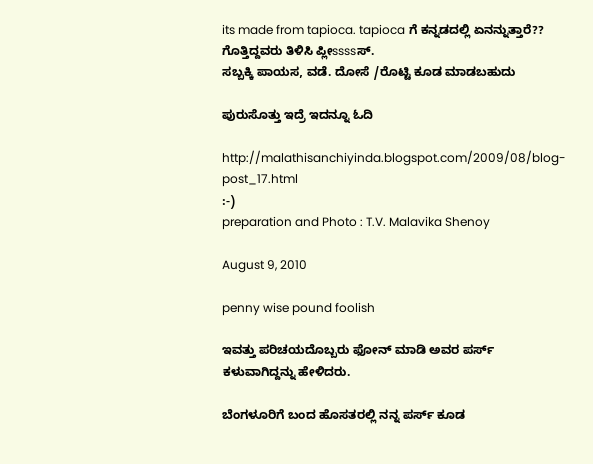its made from tapioca. tapioca ಗೆ ಕನ್ನಡದಲ್ಲಿ ಏನನ್ನುತ್ತಾರೆ?? ಗೊತ್ತಿದ್ದವರು ತಿಳಿಸಿ ಪ್ಲೀssssಸ್.
ಸಬ್ಬಕ್ಕಿ ಪಾಯಸ, ವಡೆ. ದೋಸೆ /ರೊಟ್ಟಿ ಕೂಡ ಮಾಡಬಹುದು

ಪುರುಸೊತ್ತು ಇದ್ರೆ ಇದನ್ನೂ ಓದಿ

http://malathisanchiyinda.blogspot.com/2009/08/blog-post_17.html
:-)
preparation and Photo : T.V. Malavika Shenoy

August 9, 2010

penny wise pound foolish

ಇವತ್ತು ಪರಿಚಯದೊಬ್ಬರು ಫೋನ್ ಮಾಡಿ ಅವರ ಪರ್ಸ್ ಕಳುವಾಗಿದ್ದನ್ನು ಹೇಳಿದರು.

ಬೆಂಗಳೂರಿಗೆ ಬಂದ ಹೊಸತರಲ್ಲಿ ನನ್ನ ಪರ್ಸ್ ಕೂಡ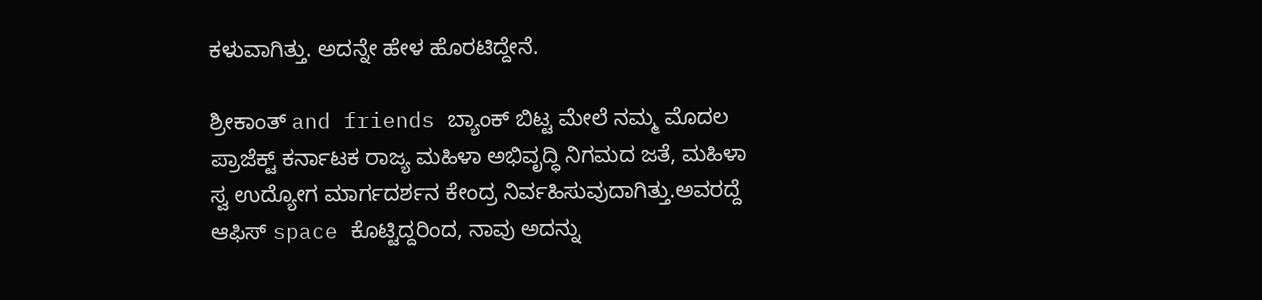ಕಳುವಾಗಿತ್ತು. ಅದನ್ನೇ ಹೇಳ ಹೊರಟಿದ್ದೇನೆ.

ಶ್ರೀಕಾಂತ್ and friends ಬ್ಯಾಂಕ್ ಬಿಟ್ಟ ಮೇಲೆ ನಮ್ಮ ಮೊದಲ ಪ್ರಾಜೆಕ್ಟ್ ಕರ್ನಾಟಕ ರಾಜ್ಯ ಮಹಿಳಾ ಅಭಿವೃದ್ಧಿ ನಿಗಮದ ಜತೆ, ಮಹಿಳಾ ಸ್ವ ಉದ್ಯೋಗ ಮಾರ್ಗದರ್ಶನ ಕೇಂದ್ರ ನಿರ್ವಹಿಸುವುದಾಗಿತ್ತು.ಅವರದ್ದೆ ಆಫಿಸ್ space ಕೊಟ್ಟಿದ್ದರಿಂದ, ನಾವು ಅದನ್ನು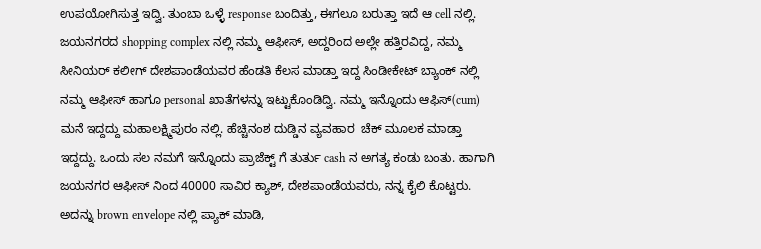ಉಪಯೋಗಿಸುತ್ತ ಇದ್ವಿ. ತುಂಬಾ ಒಳ್ಳೆ response ಬಂದಿತ್ತು, ಈಗಲೂ ಬರುತ್ತಾ ಇದೆ ಆ cell ನಲ್ಲಿ. ಜಯನಗರದ shopping complex ನಲ್ಲಿ ನಮ್ಮ ಆಫೀಸ್, ಅದ್ದರಿಂದ ಅಲ್ಲೇ ಹತ್ತಿರವಿದ್ದ, ನಮ್ಮ ಸೀನಿಯರ್ ಕಲೀಗ್ ದೇಶಪಾಂಡೆಯವರ ಹೆಂಡತಿ ಕೆಲಸ ಮಾಡ್ತಾ ಇದ್ದ ಸಿಂಡೀಕೇಟ್ ಬ್ಯಾಂಕ್ ನಲ್ಲಿ ನಮ್ಮ ಆಫೀಸ್ ಹಾಗೂ personal ಖಾತೆಗಳನ್ನು ಇಟ್ಟುಕೊಂಡಿದ್ವಿ. ನಮ್ಮ ಇನ್ನೊಂದು ಆಫಿಸ್(cum) ಮನೆ ಇದ್ದದ್ದು ಮಹಾಲಕ್ಷ್ಮಿಪುರಂ ನಲ್ಲಿ. ಹೆಚ್ಚಿನಂಶ ದುಡ್ಡಿನ ವ್ಯವಹಾರ  ಚೆಕ್ ಮೂಲಕ ಮಾಡ್ತಾ ಇದ್ದದ್ದು. ಒಂದು ಸಲ ನಮಗೆ ಇನ್ನೊಂದು ಪ್ರಾಜೆಕ್ಟ್ ಗೆ ತುರ್ತು cash ನ ಅಗತ್ಯ ಕಂಡು ಬಂತು. ಹಾಗಾಗಿ ಜಯನಗರ ಆಫೀಸ್ ನಿಂದ 40000 ಸಾವಿರ ಕ್ಯಾಶ್, ದೇಶಪಾಂಡೆಯವರು, ನನ್ನ ಕೈಲಿ ಕೊಟ್ಟರು. ಅದನ್ನು brown envelope ನಲ್ಲಿ ಪ್ಯಾಕ್ ಮಾಡಿ,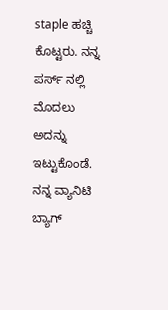staple ಹಚ್ಚಿ ಕೊಟ್ಟರು. ನನ್ನ ಪರ್ಸ್ ನಲ್ಲಿ ಮೊದಲು ಅದನ್ನು ಇಟ್ಟುಕೊಂಡೆ. ನನ್ನ ವ್ಯಾನಿಟಿ ಬ್ಯಾಗ್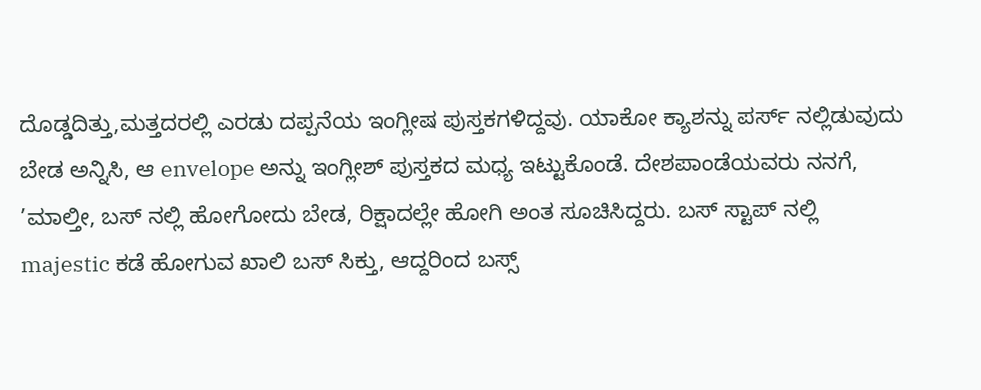ದೊಡ್ಡದಿತ್ತು,ಮತ್ತದರಲ್ಲಿ ಎರಡು ದಪ್ಪನೆಯ ಇಂಗ್ಲೀಷ ಪುಸ್ತಕಗಳಿದ್ದವು. ಯಾಕೋ ಕ್ಯಾಶನ್ನು ಪರ್ಸ್ ನಲ್ಲಿಡುವುದು ಬೇಡ ಅನ್ನಿಸಿ, ಆ envelope ಅನ್ನು ಇಂಗ್ಲೀಶ್ ಪುಸ್ತಕದ ಮಧ್ಯ ಇಟ್ಟುಕೊಂಡೆ. ದೇಶಪಾಂಡೆಯವರು ನನಗೆ, ’ಮಾಲ್ತೀ, ಬಸ್ ನಲ್ಲಿ ಹೋಗೋದು ಬೇಡ, ರಿಕ್ಷಾದಲ್ಲೇ ಹೋಗಿ ಅಂತ ಸೂಚಿಸಿದ್ದರು. ಬಸ್ ಸ್ಟಾಪ್ ನಲ್ಲಿ majestic ಕಡೆ ಹೋಗುವ ಖಾಲಿ ಬಸ್ ಸಿಕ್ತು, ಆದ್ದರಿಂದ ಬಸ್ಸ್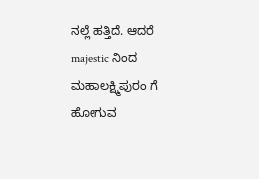ನಲ್ಲೆ ಹತ್ತಿದೆ. ಆದರೆ majestic ನಿಂದ ಮಹಾಲಕ್ಷ್ಮಿಪುರಂ ಗೆ ಹೋಗುವ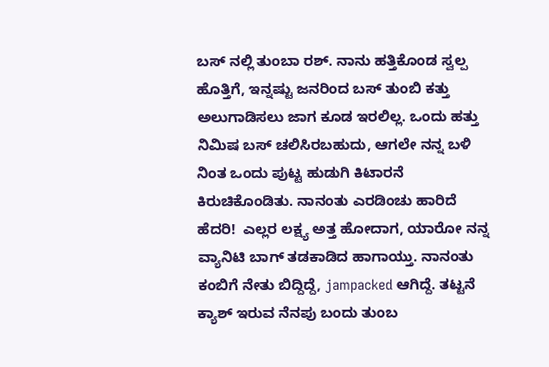ಬಸ್ ನಲ್ಲಿ ತುಂಬಾ ರಶ್. ನಾನು ಹತ್ತಿಕೊಂಡ ಸ್ವಲ್ಪ ಹೊತ್ತಿಗೆ, ಇನ್ನಷ್ಟು ಜನರಿಂದ ಬಸ್ ತುಂಬಿ ಕತ್ತು ಅಲುಗಾಡಿಸಲು ಜಾಗ ಕೂಡ ಇರಲಿಲ್ಲ. ಒಂದು ಹತ್ತು ನಿಮಿಷ ಬಸ್ ಚಲಿಸಿರಬಹುದು, ಆಗಲೇ ನನ್ನ ಬಳಿ ನಿಂತ ಒಂದು ಪುಟ್ಟ ಹುಡುಗಿ ಕಿಟಾರನೆ ಕಿರುಚಿಕೊಂಡಿತು. ನಾನಂತು ಎರಡಿಂಚು ಹಾರಿದೆ ಹೆದರಿ!  ಎಲ್ಲರ ಲಕ್ಷ್ಯ ಅತ್ತ ಹೋದಾಗ, ಯಾರೋ ನನ್ನ ವ್ಯಾನಿಟಿ ಬಾಗ್ ತಡಕಾಡಿದ ಹಾಗಾಯ್ತು. ನಾನಂತು ಕಂಬಿಗೆ ನೇತು ಬಿದ್ದಿದ್ದೆ, jampacked ಆಗಿದ್ದೆ. ತಟ್ಟನೆ ಕ್ಯಾಶ್ ಇರುವ ನೆನಪು ಬಂದು ತುಂಬ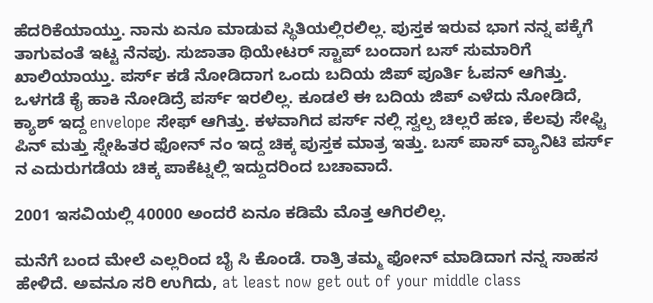ಹೆದರಿಕೆಯಾಯ್ತು. ನಾನು ಏನೂ ಮಾಡುವ ಸ್ಥಿತಿಯಲ್ಲಿರಲಿಲ್ಲ. ಪುಸ್ತಕ ಇರುವ ಭಾಗ ನನ್ನ ಪಕ್ಕೆಗೆ ತಾಗುವಂತೆ ಇಟ್ಟ ನೆನಪು. ಸುಜಾತಾ ಥಿಯೇಟರ್ ಸ್ಟಾಪ್ ಬಂದಾಗ ಬಸ್ ಸುಮಾರಿಗೆ ಖಾಲಿಯಾಯ್ತು. ಪರ್ಸ್ ಕಡೆ ನೋಡಿದಾಗ ಒಂದು ಬದಿಯ ಜಿಪ್ ಪೂರ್ತಿ ಓಪನ್ ಆಗಿತ್ತು. ಒಳಗಡೆ ಕೈ ಹಾಕಿ ನೋಡಿದ್ರೆ ಪರ್ಸ್ ಇರಲಿಲ್ಲ. ಕೂಡಲೆ ಈ ಬದಿಯ ಜಿಪ್ ಎಳೆದು ನೋಡಿದೆ, ಕ್ಯಾಶ್ ಇದ್ದ envelope ಸೇಫ್ ಆಗಿತ್ತು. ಕಳವಾಗಿದ ಪರ್ಸ್ ನಲ್ಲಿ ಸ್ವಲ್ಪ ಚಿಲ್ಲರೆ ಹಣ, ಕೆಲವು ಸೇಫ್ಟಿ ಪಿನ್ ಮತ್ತು ಸ್ನೇಹಿತರ ಫೋನ್ ನಂ ಇದ್ದ ಚಿಕ್ಕ ಪುಸ್ತಕ ಮಾತ್ರ ಇತ್ತು. ಬಸ್ ಪಾಸ್ ವ್ಯಾನಿಟಿ ಪರ್ಸ್ ನ ಎದುರುಗಡೆಯ ಚಿಕ್ಕ ಪಾಕೆಟ್ನಲ್ಲಿ ಇದ್ದುದರಿಂದ ಬಚಾವಾದೆ.

2001 ಇಸವಿಯಲ್ಲಿ 40000 ಅಂದರೆ ಏನೂ ಕಡಿಮೆ ಮೊತ್ತ ಆಗಿರಲಿಲ್ಲ.

ಮನೆಗೆ ಬಂದ ಮೇಲೆ ಎಲ್ಲರಿಂದ ಬೈ ಸಿ ಕೊಂಡೆ. ರಾತ್ರಿ ತಮ್ಮ ಫೋನ್ ಮಾಡಿದಾಗ ನನ್ನ ಸಾಹಸ ಹೇಳಿದೆ. ಅವನೂ ಸರಿ ಉಗಿದು, at least now get out of your middle class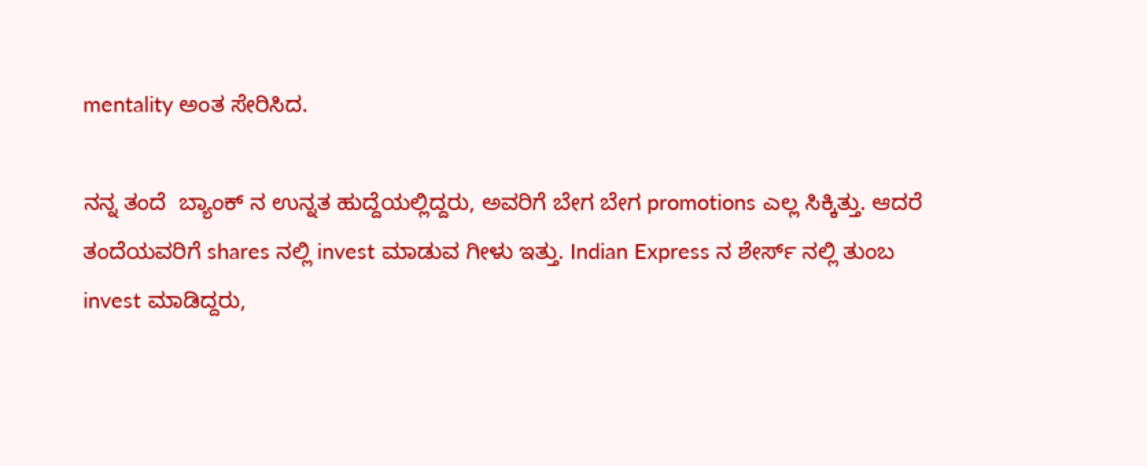mentality ಅಂತ ಸೇರಿಸಿದ.

ನನ್ನ ತಂದೆ  ಬ್ಯಾಂಕ್ ನ ಉನ್ನತ ಹುದ್ದೆಯಲ್ಲಿದ್ದರು, ಅವರಿಗೆ ಬೇಗ ಬೇಗ promotions ಎಲ್ಲ ಸಿಕ್ಕಿತ್ತು. ಆದರೆ ತಂದೆಯವರಿಗೆ shares ನಲ್ಲಿ invest ಮಾಡುವ ಗೀಳು ಇತ್ತು. Indian Express ನ ಶೇರ್ಸ್ ನಲ್ಲಿ ತುಂಬ invest ಮಾಡಿದ್ದರು,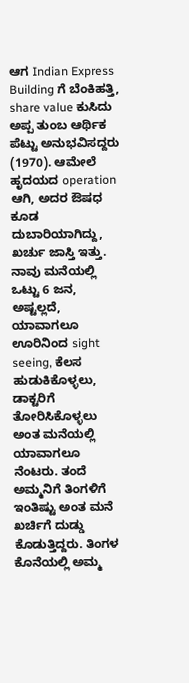ಆಗ Indian Express Building ಗೆ ಬೆಂಕಿಹತ್ತಿ, share value ಕುಸಿದು ಅಪ್ಪ ತುಂಬ ಆರ್ಥಿಕ ಪೆಟ್ಟು ಅನುಭವಿಸದ್ದರು (1970). ಆಮೇಲೆ ಹೃದಯದ operation ಆಗಿ, ಅದರ ಔಷಧ ಕೂಡ ದುಬಾರಿಯಾಗಿದ್ದು, ಖರ್ಚು ಜಾಸ್ತಿ ಇತ್ತು. ನಾವು ಮನೆಯಲ್ಲಿ ಒಟ್ಟು 6 ಜನ, ಅಷ್ಟಲ್ಲದೆ, ಯಾವಾಗಲೂ ಊರಿನಿಂದ sight seeing, ಕೆಲಸ ಹುಡುಕಿಕೊಳ್ಳಲು, ಡಾಕ್ಟರಿಗೆ ತೋರಿಸಿಕೊಳ್ಳಲು ಅಂತ ಮನೆಯಲ್ಲಿ ಯಾವಾಗಲೂ ನೆಂಟರು. ತಂದೆ ಅಮ್ಮನಿಗೆ ತಿಂಗಳಿಗೆ ಇಂತಿಷ್ಟು ಅಂತ ಮನೆ ಖರ್ಚಿಗೆ ದುಡ್ಡು ಕೊಡುತ್ತಿದ್ದರು. ತಿಂಗಳ ಕೊನೆಯಲ್ಲಿ ಅಮ್ಮ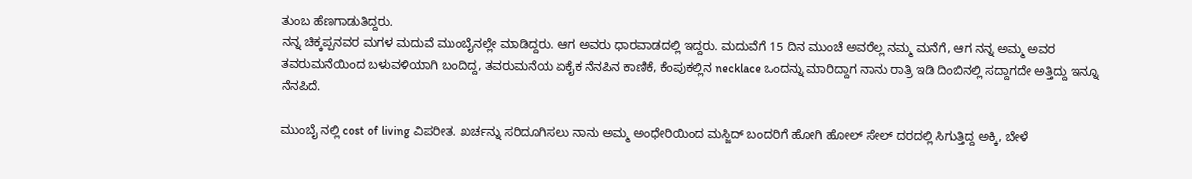ತುಂಬ ಹೆಣಗಾಡುತಿದ್ದರು.
ನನ್ನ ಚಿಕ್ಕಪ್ಪನವರ ಮಗಳ ಮದುವೆ ಮುಂಬೈನಲ್ಲೇ ಮಾಡಿದ್ದರು. ಆಗ ಅವರು ಧಾರವಾಡದಲ್ಲಿ ಇದ್ದರು. ಮದುವೆಗೆ 15 ದಿನ ಮುಂಚೆ ಅವರೆಲ್ಲ ನಮ್ಮ ಮನೆಗೆ, ಆಗ ನನ್ನ ಅಮ್ಮ ಅವರ ತವರುಮನೆಯಿಂದ ಬಳುವಳಿಯಾಗಿ ಬಂದಿದ್ದ, ತವರುಮನೆಯ ಏಕೈಕ ನೆನಪಿನ ಕಾಣಿಕೆ, ಕೆಂಪುಕಲ್ಲಿನ necklace ಒಂದನ್ನು ಮಾರಿದ್ದಾಗ ನಾನು ರಾತ್ರಿ ಇಡಿ ದಿಂಬಿನಲ್ಲಿ ಸದ್ದಾಗದೇ ಅತ್ತಿದ್ದು ಇನ್ನೂ ನೆನಪಿದೆ.

ಮುಂಬೈ ನಲ್ಲಿ cost of living ವಿಪರೀತ. ಖರ್ಚನ್ನು ಸರಿದೂಗಿಸಲು ನಾನು ಅಮ್ಮ ಅಂಧೇರಿಯಿಂದ ಮಸ್ಜಿದ್ ಬಂದರಿಗೆ ಹೋಗಿ ಹೋಲ್ ಸೇಲ್ ದರದಲ್ಲಿ ಸಿಗುತ್ತಿದ್ದ ಅಕ್ಕಿ, ಬೇಳೆ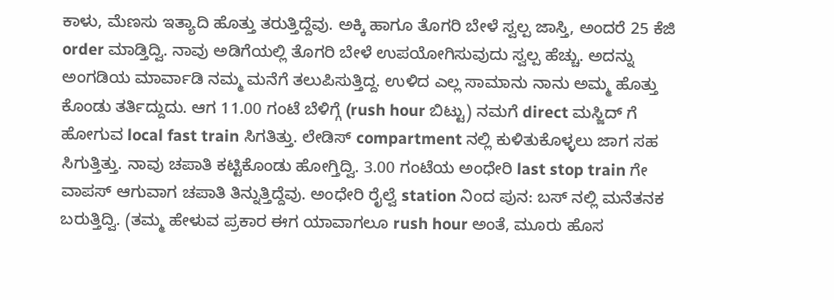ಕಾಳು, ಮೆಣಸು ಇತ್ಯಾದಿ ಹೊತ್ತು ತರುತ್ತಿದ್ದೆವು. ಅಕ್ಕಿ ಹಾಗೂ ತೊಗರಿ ಬೇಳೆ ಸ್ವಲ್ಪ ಜಾಸ್ತಿ, ಅಂದರೆ 25 ಕೆಜಿ order ಮಾಡ್ತಿದ್ವಿ. ನಾವು ಅಡಿಗೆಯಲ್ಲಿ ತೊಗರಿ ಬೇಳೆ ಉಪಯೋಗಿಸುವುದು ಸ್ವಲ್ಪ ಹೆಚ್ಚು. ಅದನ್ನು ಅಂಗಡಿಯ ಮಾರ್ವಾಡಿ ನಮ್ಮ ಮನೆಗೆ ತಲುಪಿಸುತ್ತಿದ್ದ. ಉಳಿದ ಎಲ್ಲ ಸಾಮಾನು ನಾನು ಅಮ್ಮ ಹೊತ್ತು ಕೊಂಡು ತರ್ತಿದ್ದುದು. ಆಗ 11.00 ಗಂಟೆ ಬೆಳಿಗ್ಗೆ (rush hour ಬಿಟ್ಟು) ನಮಗೆ direct ಮಸ್ಜಿದ್ ಗೆ ಹೋಗುವ local fast train ಸಿಗತಿತ್ತು. ಲೇಡಿಸ್ compartment ನಲ್ಲಿ ಕುಳಿತುಕೊಳ್ಳಲು ಜಾಗ ಸಹ ಸಿಗುತ್ತಿತ್ತು. ನಾವು ಚಪಾತಿ ಕಟ್ಟಿಕೊಂಡು ಹೋಗ್ತಿದ್ವಿ. 3.00 ಗಂಟೆಯ ಅಂಧೇರಿ last stop train ಗೇ ವಾಪಸ್ ಆಗುವಾಗ ಚಪಾತಿ ತಿನ್ನುತ್ತಿದ್ದೆವು. ಅಂಧೇರಿ ರೈಲ್ವೆ station ನಿಂದ ಪುನ: ಬಸ್ ನಲ್ಲಿ ಮನೆತನಕ ಬರುತ್ತಿದ್ವಿ. (ತಮ್ಮ ಹೇಳುವ ಪ್ರಕಾರ ಈಗ ಯಾವಾಗಲೂ rush hour ಅಂತೆ, ಮೂರು ಹೊಸ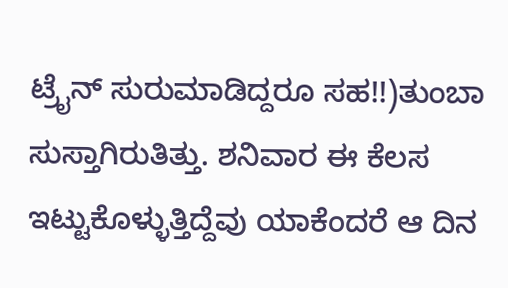ಟ್ರೈನ್ ಸುರುಮಾಡಿದ್ದರೂ ಸಹ!!)ತುಂಬಾ ಸುಸ್ತಾಗಿರುತಿತ್ತು. ಶನಿವಾರ ಈ ಕೆಲಸ ಇಟ್ಟುಕೊಳ್ಳುತ್ತಿದ್ದೆವು ಯಾಕೆಂದರೆ ಆ ದಿನ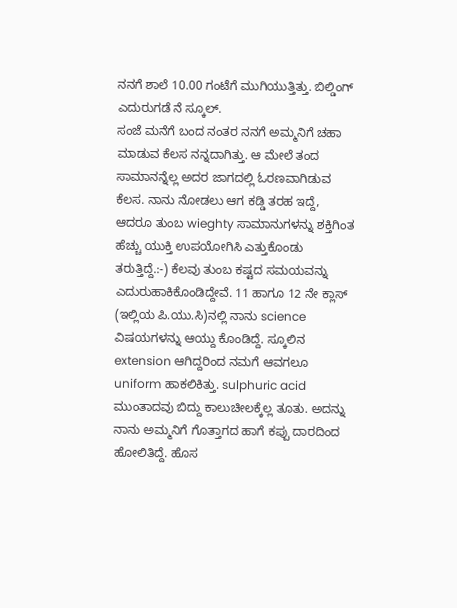ನನಗೆ ಶಾಲೆ 10.00 ಗಂಟೆಗೆ ಮುಗಿಯುತ್ತಿತ್ತು. ಬಿಲ್ಡಿಂಗ್ ಎದುರುಗಡೆ ನೆ ಸ್ಕೂಲ್.
ಸಂಜೆ ಮನೆಗೆ ಬಂದ ನಂತರ ನನಗೆ ಅಮ್ಮನಿಗೆ ಚಹಾ ಮಾಡುವ ಕೆಲಸ ನನ್ನದಾಗಿತ್ತು. ಆ ಮೇಲೆ ತಂದ ಸಾಮಾನನ್ನೆಲ್ಲ ಅದರ ಜಾಗದಲ್ಲಿ ಓರಣವಾಗಿಡುವ ಕೆಲಸ. ನಾನು ನೋಡಲು ಆಗ ಕಡ್ಡಿ ತರಹ ಇದ್ದೆ, ಆದರೂ ತುಂಬ wieghty ಸಾಮಾನುಗಳನ್ನು ಶಕ್ತಿಗಿಂತ ಹೆಚ್ಚು ಯುಕ್ತಿ ಉಪಯೋಗಿಸಿ ಎತ್ತುಕೊಂಡು ತರುತ್ತಿದ್ದೆ.:-) ಕೆಲವು ತುಂಬ ಕಷ್ಟದ ಸಮಯವನ್ನು ಎದುರುಹಾಕಿಕೊಂಡಿದ್ದೇವೆ. 11 ಹಾಗೂ 12 ನೇ ಕ್ಲಾಸ್ (ಇಲ್ಲಿಯ ಪಿ.ಯು.ಸಿ)ನಲ್ಲಿ ನಾನು science ವಿಷಯಗಳನ್ನು ಆಯ್ದು ಕೊಂಡಿದ್ದೆ. ಸ್ಕೂಲಿನ extension ಆಗಿದ್ದರಿಂದ ನಮಗೆ ಆವಗಲೂ uniform ಹಾಕಲಿಕಿತ್ತು. sulphuric acid ಮುಂತಾದವು ಬಿದ್ದು ಕಾಲುಚೀಲಕ್ಕೆಲ್ಲ ತೂತು. ಅದನ್ನು ನಾನು ಅಮ್ಮನಿಗೆ ಗೊತ್ತಾಗದ ಹಾಗೆ ಕಪ್ಪು ದಾರದಿಂದ ಹೋಲಿತಿದ್ದೆ. ಹೊಸ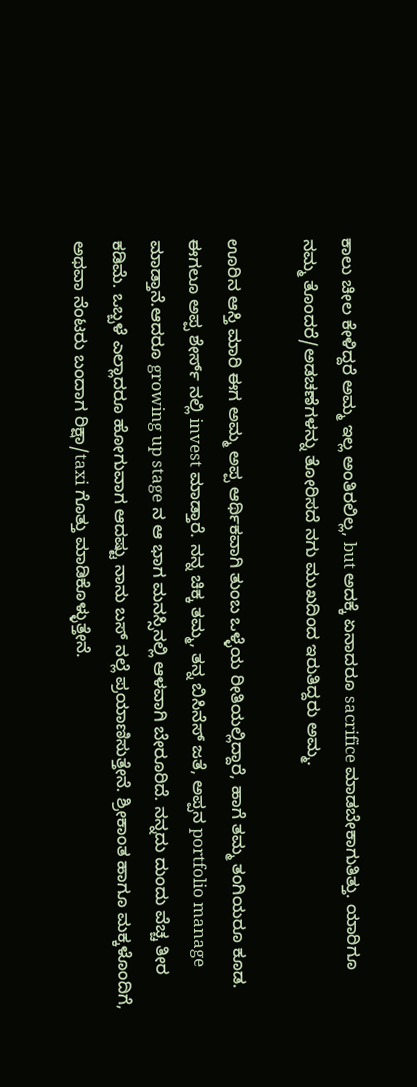ಕಾಲು ಚೀಲ ಕೇಳಿದ್ದರೆ ಅಮ್ಮ ಇಲ್ಲ ಅಂತಿರಲಿಲ್ಲ, but ಅದಕ್ಕೆ ಏನಾದರೂ sacrifice ಮಾಡಬೇಕಾಗುತಿತ್ತು. ಯಾರಿಗೂ ನಮ್ಮ ತೊಂದರೆ/ಅಡಚಣೆಗಳನ್ನು ತೋರಿಸದೆ ನಗು ಮುಖದಿಂದ ಇರುತಿದ್ದರು ಅಮ್ಮ.

ಊರಿನ ಆಸ್ತಿ ಮಾರಿ ಈಗ ಅಮ್ಮ ಅಪ್ಪ ಆರ್ಥಿಕವಾಗಿ ತುಂಬ ಒಳ್ಳೆಯ ರೀತಿಯಲ್ಲಿದ್ದಾರೆ, ಹಾಗೆ ತಮ್ಮ ತಂಗಿಯರೂ ಕೂಡ. ಈಗಲೂ ಅಪ್ಪ ಶೇರ್ಸ್ ನಲ್ಲಿ invest ಮಾಡ್ತಾರೆ. ನನ್ನ ಚಿಕ್ಕ ತಮ್ಮ, ತನ್ನ ಬಿಸಿನೆಸ್ ಜತೆ, ಅಪ್ಪನ portfolio manage ಮಾಡ್ತಾನೆ.ಆದರೂ growing up stage ನ ಆ ಭಾಗ ಮನಸ್ಸಿನಲ್ಲಿ ಆಳವಾಗಿ ಬೇರೂರಿದೆ. ನನ್ನದು ದುಂದು ವೆಚ್ಚ ತೀರ ಕಡಿಮೆ. ಒಬ್ಬಳೆ ಎಲ್ಲಾದರೂ ಹೋಗುವಾಗ ಆದಷ್ಟು ನಾನು ಬಸ್ ನಲ್ಲೆ ಪ್ರಯಾಣಿಸುತ್ತೇನೆ. ಶ್ರೀಕಾಂತ ಹಾಗೂ ಮಕ್ಕಳೊಂದಿಗೆ, ಅಥವಾ ನೆಂಟರು ಬಂದಾಗ ರಿಕ್ಷಾ/taxi ಗೊತ್ತು ಮಾಡಿಕೊಳ್ಳುತ್ತೇನೆ.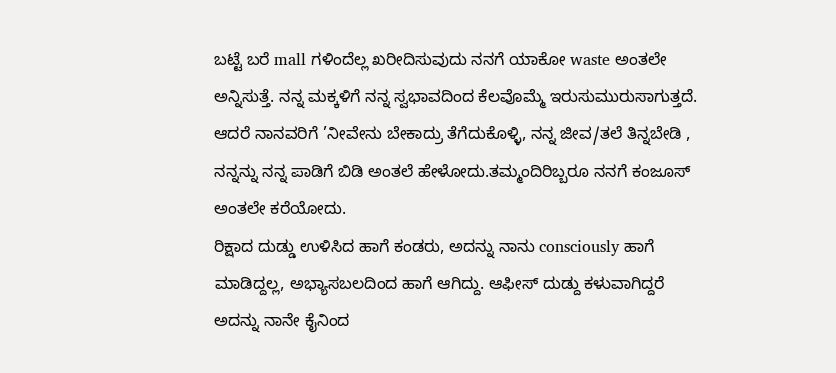ಬಟ್ಟೆ ಬರೆ mall ಗಳಿಂದೆಲ್ಲ ಖರೀದಿಸುವುದು ನನಗೆ ಯಾಕೋ waste ಅಂತಲೇ ಅನ್ನಿಸುತ್ತೆ. ನನ್ನ ಮಕ್ಕಳಿಗೆ ನನ್ನ ಸ್ವಭಾವದಿಂದ ಕೆಲವೊಮ್ಮೆ ಇರುಸುಮುರುಸಾಗುತ್ತದೆ. ಆದರೆ ನಾನವರಿಗೆ ’ನೀವೇನು ಬೇಕಾದ್ರು ತೆಗೆದುಕೊಳ್ಳಿ, ನನ್ನ ಜೀವ/ತಲೆ ತಿನ್ನಬೇಡಿ , ನನ್ನನ್ನು ನನ್ನ ಪಾಡಿಗೆ ಬಿಡಿ ಅಂತಲೆ ಹೇಳೋದು.ತಮ್ಮಂದಿರಿಬ್ಬರೂ ನನಗೆ ಕಂಜೂಸ್ ಅಂತಲೇ ಕರೆಯೋದು.
ರಿಕ್ಷಾದ ದುಡ್ಡು ಉಳಿಸಿದ ಹಾಗೆ ಕಂಡರು, ಅದನ್ನು ನಾನು consciously ಹಾಗೆ ಮಾಡಿದ್ದಲ್ಲ, ಅಭ್ಯಾಸಬಲದಿಂದ ಹಾಗೆ ಆಗಿದ್ದು. ಆಫೀಸ್ ದುಡ್ದು ಕಳುವಾಗಿದ್ದರೆ ಅದನ್ನು ನಾನೇ ಕೈನಿಂದ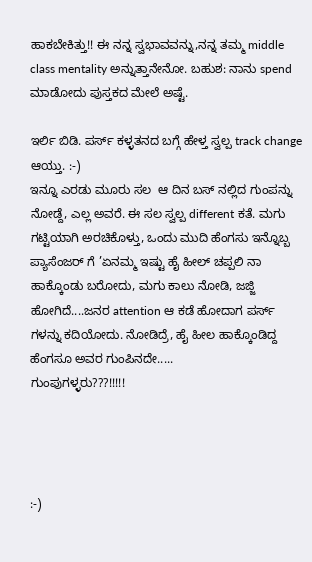ಹಾಕಬೇಕಿತ್ತು!! ಈ ನನ್ನ ಸ್ವಭಾವವನ್ನು,ನನ್ನ ತಮ್ಮ middle class mentality ಅನ್ನುತ್ತಾನೇನೋ. ಬಹುಶ: ನಾನು spend ಮಾಡೋದು ಪುಸ್ತಕದ ಮೇಲೆ ಅಷ್ಟೆ.

ಇರ್ಲಿ ಬಿಡಿ. ಪರ್ಸ್ ಕಳ್ಳತನದ ಬಗ್ಗೆ ಹೇಳ್ತ ಸ್ವಲ್ಪ track change ಆಯ್ತು. :-)
ಇನ್ನೂ ಎರಡು ಮೂರು ಸಲ  ಆ ದಿನ ಬಸ್ ನಲ್ಲಿದ ಗುಂಪನ್ನು ನೋಡ್ದೆ, ಎಲ್ಲ ಅವರೆ. ಈ ಸಲ ಸ್ವಲ್ಪ different ಕತೆ. ಮಗು ಗಟ್ಟಿಯಾಗಿ ಅರಚಿಕೊಳ್ತು, ಒಂದು ಮುದಿ ಹೆಂಗಸು ಇನ್ನೊಬ್ಬ ಪ್ಯಾಸೆಂಜರ್ ಗೆ ’ಏನಮ್ಮ ಇಷ್ಟು ಹೈ ಹೀಲ್ ಚಪ್ಪಲಿ ನಾ ಹಾಕ್ಕೊಂಡು ಬರೋದು, ಮಗು ಕಾಲು ನೋಡಿ, ಜಜ್ಜಿ ಹೋಗಿದೆ....ಜನರ attention ಆ ಕಡೆ ಹೋದಾಗ ಪರ್ಸ್ ಗಳನ್ನು ಕದಿಯೋದು. ನೋಡಿದ್ರೆ, ಹೈ ಹೀಲ ಹಾಕ್ಕೊಂಡಿದ್ದ ಹೆಂಗಸೂ ಅವರ ಗುಂಪಿನದೇ.....
ಗುಂಪುಗಳ್ಳರು???!!!!!




:-)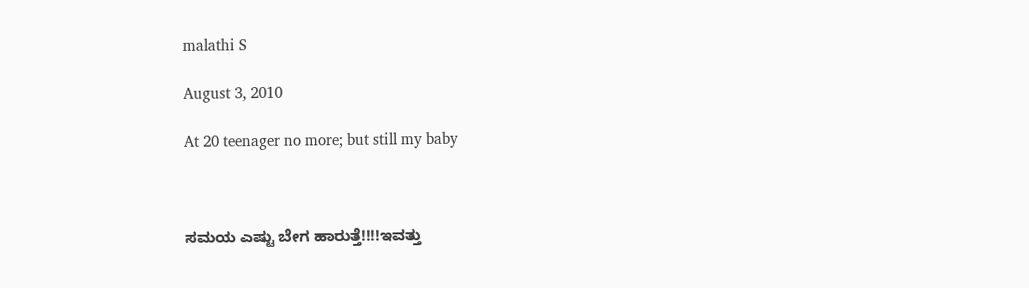malathi S

August 3, 2010

At 20 teenager no more; but still my baby



ಸಮಯ ಎಷ್ಟು ಬೇಗ ಹಾರುತ್ತೆ!!!!ಇವತ್ತು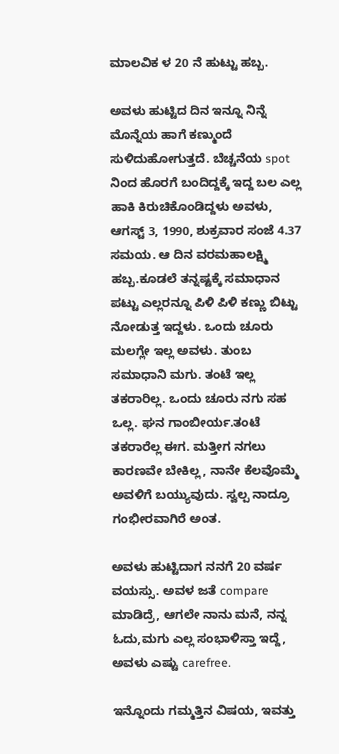ಮಾಲವಿಕ ಳ 20 ನೆ ಹುಟ್ಟು ಹಬ್ಬ.

ಅವಳು ಹುಟ್ಟಿದ ದಿನ ಇನ್ನೂ ನಿನ್ನೆ ಮೊನ್ನೆಯ ಹಾಗೆ ಕಣ್ಮುಂದೆ ಸುಳಿದುಹೋಗುತ್ತದೆ. ಬೆಚ್ಚನೆಯ spot ನಿಂದ ಹೊರಗೆ ಬಂದಿದ್ದಕ್ಕೆ ಇದ್ದ ಬಲ ಎಲ್ಲ ಹಾಕಿ ಕಿರುಚಿಕೊಂಡಿದ್ದಳು ಅವಳು, ಆಗಸ್ಟ್ 3, 1990, ಶುಕ್ರವಾರ ಸಂಜೆ 4.37 ಸಮಯ. ಆ ದಿನ ವರಮಹಾಲಕ್ಷ್ಮಿ ಹಬ್ಬ.ಕೂಡಲೆ ತನ್ನಷ್ಟಕ್ಕೆ ಸಮಾಧಾನ ಪಟ್ಟು ಎಲ್ಲರನ್ನೂ ಪಿಳಿ ಪಿಳಿ ಕಣ್ಣು ಬಿಟ್ಟು ನೋಡುತ್ತ ಇದ್ದಳು. ಒಂದು ಚೂರು ಮಲಗ್ಲೇ ಇಲ್ಲ ಅವಳು. ತುಂಬ ಸಮಾಧಾನಿ ಮಗು. ತಂಟೆ ಇಲ್ಲ ತಕರಾರಿಲ್ಲ. ಒಂದು ಚೂರು ನಗು ಸಹ ಒಲ್ಲ. ಘನ ಗಾಂಬೀರ್ಯ.ತಂಟೆ ತಕರಾರೆಲ್ಲ ಈಗ. ಮತ್ತೀಗ ನಗಲು ಕಾರಣವೇ ಬೇಕಿಲ್ಲ, ನಾನೇ ಕೆಲವೊಮ್ಮೆ ಅವಳಿಗೆ ಬಯ್ಯುವುದು. ಸ್ವಲ್ಪ ನಾದ್ರೂ ಗಂಭೀರವಾಗಿರೆ ಅಂತ.

ಅವಳು ಹುಟ್ಟಿದಾಗ ನನಗೆ 20 ವರ್ಷ ವಯಸ್ಸು. ಅವಳ ಜತೆ compare ಮಾಡಿದ್ರೆ, ಆಗಲೇ ನಾನು ಮನೆ, ನನ್ನ ಓದು,ಮಗು ಎಲ್ಲ ಸಂಭಾಳಿಸ್ತಾ ಇದ್ದೆ, ಅವಳು ಎಷ್ಟು carefree.

ಇನ್ನೊಂದು ಗಮ್ಮತ್ತಿನ ವಿಷಯ, ಇವತ್ತು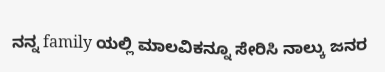ನನ್ನ family ಯಲ್ಲಿ ಮಾಲವಿಕನ್ನೂ ಸೇರಿಸಿ ನಾಲ್ಕು ಜನರ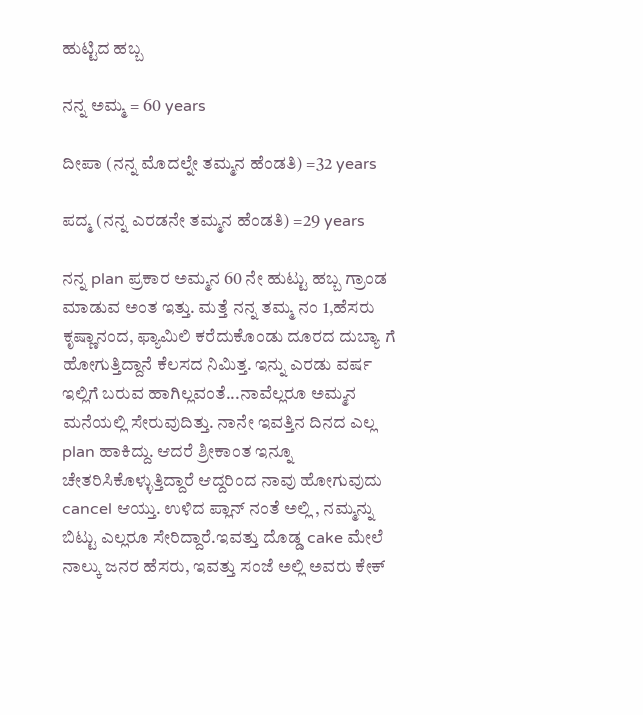ಹುಟ್ಟಿದ ಹಬ್ಬ

ನನ್ನ ಅಮ್ಮ = 60 years

ದೀಪಾ (ನನ್ನ ಮೊದಲ್ನೇ ತಮ್ಮನ ಹೆಂಡತಿ) =32 years

ಪದ್ಮ (ನನ್ನ ಎರಡನೇ ತಮ್ಮನ ಹೆಂಡತಿ) =29 years

ನನ್ನ plan ಪ್ರಕಾರ ಅಮ್ಮನ 60 ನೇ ಹುಟ್ಟು ಹಬ್ಬ ಗ್ರಾಂಡ ಮಾಡುವ ಅಂತ ಇತ್ತು. ಮತ್ತೆ ನನ್ನ ತಮ್ಮ ನಂ 1,ಹೆಸರು ಕೃಷ್ಣಾನಂದ, ಫ್ಯಾಮಿಲಿ ಕರೆದುಕೊಂಡು ದೂರದ ದುಬ್ಯಾ ಗೆ ಹೋಗುತ್ತಿದ್ದಾನೆ ಕೆಲಸದ ನಿಮಿತ್ತ. ಇನ್ನು ಎರಡು ವರ್ಷ ಇಲ್ಲಿಗೆ ಬರುವ ಹಾಗಿಲ್ಲವಂತೆ...ನಾವೆಲ್ಲರೂ ಅಮ್ಮನ ಮನೆಯಲ್ಲಿ ಸೇರುವುದಿತ್ತು. ನಾನೇ ಇವತ್ತಿನ ದಿನದ ಎಲ್ಲ plan ಹಾಕಿದ್ದು. ಆದರೆ ಶ್ರೀಕಾಂತ ಇನ್ನೂ ಚೇತರಿಸಿಕೊಳ್ಳುತ್ತಿದ್ದಾರೆ ಆದ್ದರಿಂದ ನಾವು ಹೋಗುವುದು cancel ಆಯ್ತು. ಉಳಿದ ಪ್ಲಾನ್ ನಂತೆ ಅಲ್ಲಿ , ನಮ್ಮನ್ನು ಬಿಟ್ಟು ಎಲ್ಲರೂ ಸೇರಿದ್ದಾರೆ.ಇವತ್ತು ದೊಡ್ಡ cake ಮೇಲೆ ನಾಲ್ಕು ಜನರ ಹೆಸರು, ಇವತ್ತು ಸಂಜೆ ಅಲ್ಲಿ ಅವರು ಕೇಕ್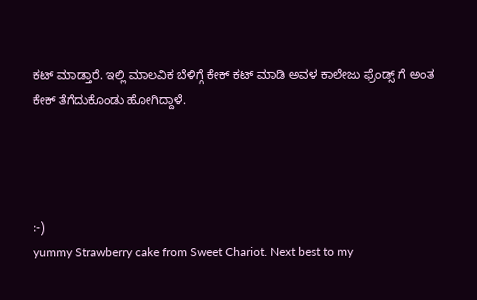ಕಟ್ ಮಾಡ್ತಾರೆ. ಇಲ್ಲಿ ಮಾಲವಿಕ ಬೆಳಿಗ್ಗೆ ಕೇಕ್ ಕಟ್ ಮಾಡಿ ಅವಳ ಕಾಲೇಜು ಫ್ರೆಂಡ್ಸ್ ಗೆ ಅಂತ ಕೇಕ್ ತೆಗೆದುಕೊಂಡು ಹೋಗಿದ್ದಾಳೆ.




:-)
yummy Strawberry cake from Sweet Chariot. Next best to my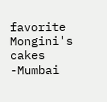favorite Mongini's cakes -Mumbai